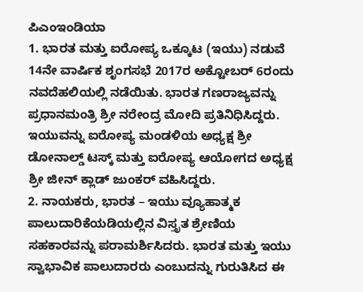ಪಿಎಂಇಂಡಿಯಾ
1. ಭಾರತ ಮತ್ತು ಐರೋಪ್ಯ ಒಕ್ಕೂಟ (ಇಯು) ನಡುವೆ 14ನೇ ವಾರ್ಷಿಕ ಶೃಂಗಸಭೆ 2017ರ ಅಕ್ಟೋಬರ್ 6ರಂದು ನವದೆಹಲಿಯಲ್ಲಿ ನಡೆಯಿತು. ಭಾರತ ಗಣರಾಜ್ಯವನ್ನು ಪ್ರಧಾನಮಂತ್ರಿ ಶ್ರೀ ನರೇಂದ್ರ ಮೋದಿ ಪ್ರತಿನಿಧಿಸಿದ್ದರು. ಇಯುವನ್ನು ಐರೋಪ್ಯ ಮಂಡಳಿಯ ಅಧ್ಯಕ್ಷ ಶ್ರೀ ಡೋನಾಲ್ಡ್ ಟಸ್ಕ್ ಮತ್ತು ಐರೋಪ್ಯ ಆಯೋಗದ ಅಧ್ಯಕ್ಷ ಶ್ರೀ ಜೀನ್ ಕ್ಲಾಡ್ ಜುಂಕರ್ ವಹಿಸಿದ್ದರು.
2. ನಾಯಕರು, ಭಾರತ – ಇಯು ವ್ಯೂಹಾತ್ಮಕ ಪಾಲುದಾರಿಕೆಯಡಿಯಲ್ಲಿನ ವಿಸ್ತೃತ ಶ್ರೇಣಿಯ ಸಹಕಾರವನ್ನು ಪರಾಮರ್ಶಿಸಿದರು. ಭಾರತ ಮತ್ತು ಇಯು ಸ್ವಾಭಾವಿಕ ಪಾಲುದಾರರು ಎಂಬುದನ್ನು ಗುರುತಿಸಿದ ಈ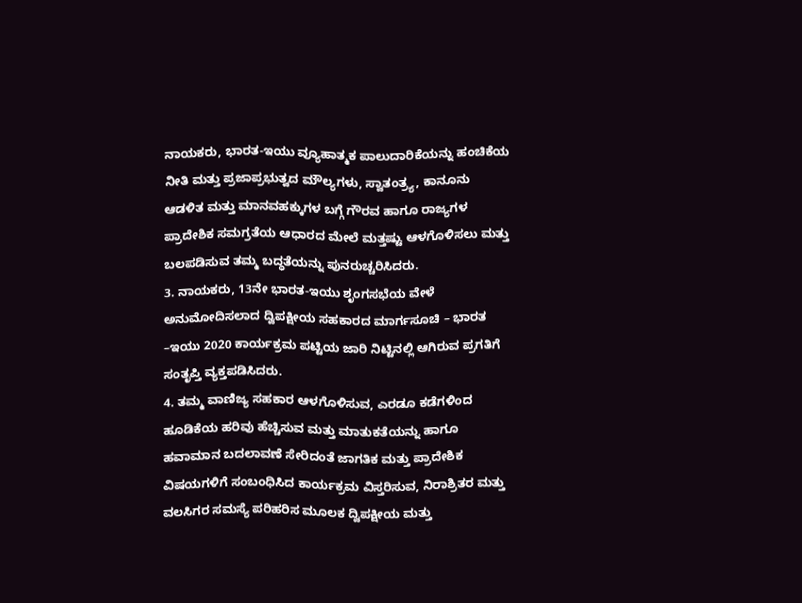ನಾಯಕರು, ಭಾರತ-ಇಯು ವ್ಯೂಹಾತ್ಮಕ ಪಾಲುದಾರಿಕೆಯನ್ನು ಹಂಚಿಕೆಯ ನೀತಿ ಮತ್ತು ಪ್ರಜಾಪ್ರಭುತ್ವದ ಮೌಲ್ಯಗಳು, ಸ್ವಾತಂತ್ರ್ಯ, ಕಾನೂನು ಆಡಳಿತ ಮತ್ತು ಮಾನವಹಕ್ಕುಗಳ ಬಗ್ಗೆ ಗೌರವ ಹಾಗೂ ರಾಜ್ಯಗಳ ಪ್ರಾದೇಶಿಕ ಸಮಗ್ರತೆಯ ಆಧಾರದ ಮೇಲೆ ಮತ್ತಷ್ಟು ಆಳಗೊಳಿಸಲು ಮತ್ತು ಬಲಪಡಿಸುವ ತಮ್ಮ ಬದ್ಧತೆಯನ್ನು ಪುನರುಚ್ಚರಿಸಿದರು.
3. ನಾಯಕರು, 13ನೇ ಭಾರತ-ಇಯು ಶೃಂಗಸಭೆಯ ವೇಳೆ ಅನುಮೋದಿಸಲಾದ ದ್ವಿಪಕ್ಷೀಯ ಸಹಕಾರದ ಮಾರ್ಗಸೂಚಿ – ಭಾರತ –ಇಯು 2020 ಕಾರ್ಯಕ್ರಮ ಪಟ್ಟಿಯ ಜಾರಿ ನಿಟ್ಟಿನಲ್ಲಿ ಆಗಿರುವ ಪ್ರಗತಿಗೆ ಸಂತೃಪ್ತಿ ವ್ಯಕ್ತಪಡಿಸಿದರು.
4. ತಮ್ಮ ವಾಣಿಜ್ಯ ಸಹಕಾರ ಆಳಗೊಳಿಸುವ, ಎರಡೂ ಕಡೆಗಳಿಂದ ಹೂಡಿಕೆಯ ಹರಿವು ಹೆಚ್ಚಿಸುವ ಮತ್ತು ಮಾತುಕತೆಯನ್ನು ಹಾಗೂ ಹವಾಮಾನ ಬದಲಾವಣೆ ಸೇರಿದಂತೆ ಜಾಗತಿಕ ಮತ್ತು ಪ್ರಾದೇಶಿಕ ವಿಷಯಗಳಿಗೆ ಸಂಬಂಧಿಸಿದ ಕಾರ್ಯಕ್ರಮ ವಿಸ್ತರಿಸುವ, ನಿರಾಶ್ರಿತರ ಮತ್ತು ವಲಸಿಗರ ಸಮಸ್ಯೆ ಪರಿಹರಿಸ ಮೂಲಕ ದ್ವಿಪಕ್ಷೀಯ ಮತ್ತು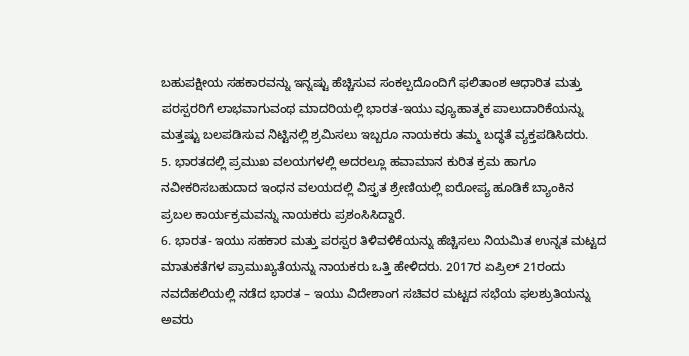ಬಹುಪಕ್ಷೀಯ ಸಹಕಾರವನ್ನು ಇನ್ನಷ್ಟು ಹೆಚ್ಚಿಸುವ ಸಂಕಲ್ಪದೊಂದಿಗೆ ಫಲಿತಾಂಶ ಆಧಾರಿತ ಮತ್ತು ಪರಸ್ಪರರಿಗೆ ಲಾಭವಾಗುವಂಥ ಮಾದರಿಯಲ್ಲಿ ಭಾರತ-ಇಯು ವ್ಯೂಹಾತ್ಮಕ ಪಾಲುದಾರಿಕೆಯನ್ನು ಮತ್ತಷ್ಟು ಬಲಪಡಿಸುವ ನಿಟ್ಟಿನಲ್ಲಿ ಶ್ರಮಿಸಲು ಇಬ್ಬರೂ ನಾಯಕರು ತಮ್ಮ ಬದ್ಧತೆ ವ್ಯಕ್ತಪಡಿಸಿದರು.
5. ಭಾರತದಲ್ಲಿ ಪ್ರಮುಖ ವಲಯಗಳಲ್ಲಿ ಅದರಲ್ಲೂ ಹವಾಮಾನ ಕುರಿತ ಕ್ರಮ ಹಾಗೂ ನವೀಕರಿಸಬಹುದಾದ ಇಂಧನ ವಲಯದಲ್ಲಿ ವಿಸ್ತೃತ ಶ್ರೇಣಿಯಲ್ಲಿ ಐರೋಪ್ಯ ಹೂಡಿಕೆ ಬ್ಯಾಂಕಿನ ಪ್ರಬಲ ಕಾರ್ಯಕ್ರಮವನ್ನು ನಾಯಕರು ಪ್ರಶಂಸಿಸಿದ್ದಾರೆ.
6. ಭಾರತ- ಇಯು ಸಹಕಾರ ಮತ್ತು ಪರಸ್ಪರ ತಿಳಿವಳಿಕೆಯನ್ನು ಹೆಚ್ಚಿಸಲು ನಿಯಮಿತ ಉನ್ನತ ಮಟ್ಟದ ಮಾತುಕತೆಗಳ ಪ್ರಾಮುಖ್ಯತೆಯನ್ನು ನಾಯಕರು ಒತ್ತಿ ಹೇಳಿದರು. 2017ರ ಏಪ್ರಿಲ್ 21ರಂದು ನವದೆಹಲಿಯಲ್ಲಿ ನಡೆದ ಭಾರತ – ಇಯು ವಿದೇಶಾಂಗ ಸಚಿವರ ಮಟ್ಟದ ಸಭೆಯ ಫಲಶ್ರುತಿಯನ್ನು ಅವರು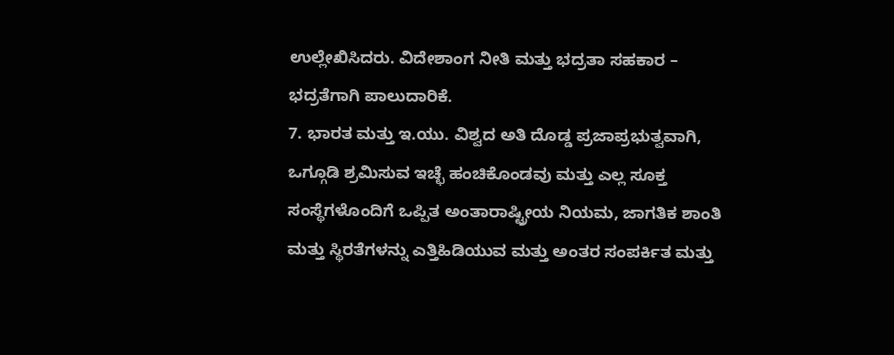ಉಲ್ಲೇಖಿಸಿದರು. ವಿದೇಶಾಂಗ ನೀತಿ ಮತ್ತು ಭದ್ರತಾ ಸಹಕಾರ – ಭದ್ರತೆಗಾಗಿ ಪಾಲುದಾರಿಕೆ.
7. ಭಾರತ ಮತ್ತು ಇ.ಯು. ವಿಶ್ವದ ಅತಿ ದೊಡ್ಡ ಪ್ರಜಾಪ್ರಭುತ್ವವಾಗಿ, ಒಗ್ಗೂಡಿ ಶ್ರಮಿಸುವ ಇಚ್ಛೆ ಹಂಚಿಕೊಂಡವು ಮತ್ತು ಎಲ್ಲ ಸೂಕ್ತ ಸಂಸ್ಥೆಗಳೊಂದಿಗೆ ಒಪ್ಪಿತ ಅಂತಾರಾಷ್ಟ್ರೀಯ ನಿಯಮ, ಜಾಗತಿಕ ಶಾಂತಿ ಮತ್ತು ಸ್ಥಿರತೆಗಳನ್ನು ಎತ್ತಿಹಿಡಿಯುವ ಮತ್ತು ಅಂತರ ಸಂಪರ್ಕಿತ ಮತ್ತು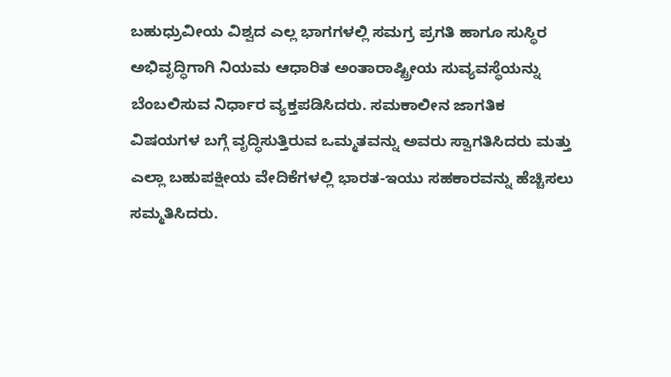ಬಹುಧ್ರುವೀಯ ವಿಶ್ವದ ಎಲ್ಲ ಭಾಗಗಳಲ್ಲಿ ಸಮಗ್ರ ಪ್ರಗತಿ ಹಾಗೂ ಸುಸ್ಥಿರ ಅಭಿವೃದ್ಧಿಗಾಗಿ ನಿಯಮ ಆಧಾರಿತ ಅಂತಾರಾಷ್ಟ್ರೀಯ ಸುವ್ಯವಸ್ಥೆಯನ್ನು ಬೆಂಬಲಿಸುವ ನಿರ್ಧಾರ ವ್ಯಕ್ತಪಡಿಸಿದರು. ಸಮಕಾಲೀನ ಜಾಗತಿಕ ವಿಷಯಗಳ ಬಗ್ಗೆ ವೃದ್ಧಿಸುತ್ತಿರುವ ಒಮ್ಮತವನ್ನು ಅವರು ಸ್ವಾಗತಿಸಿದರು ಮತ್ತು ಎಲ್ಲಾ ಬಹುಪಕ್ಷೀಯ ವೇದಿಕೆಗಳಲ್ಲಿ ಭಾರತ-ಇಯು ಸಹಕಾರವನ್ನು ಹೆಚ್ಚಿಸಲು ಸಮ್ಮತಿಸಿದರು.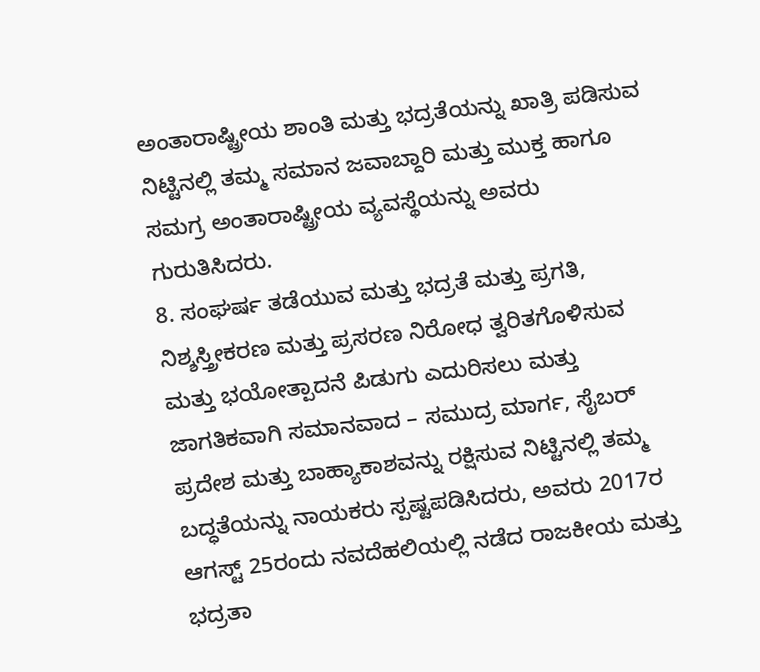ಅಂತಾರಾಷ್ಟ್ರೀಯ ಶಾಂತಿ ಮತ್ತು ಭದ್ರತೆಯನ್ನು ಖಾತ್ರಿ ಪಡಿಸುವ ನಿಟ್ಟಿನಲ್ಲಿ ತಮ್ಮ ಸಮಾನ ಜವಾಬ್ದಾರಿ ಮತ್ತು ಮುಕ್ತ ಹಾಗೂ ಸಮಗ್ರ ಅಂತಾರಾಷ್ಟ್ರೀಯ ವ್ಯವಸ್ಥೆಯನ್ನು ಅವರು ಗುರುತಿಸಿದರು.
8. ಸಂಘರ್ಷ ತಡೆಯುವ ಮತ್ತು ಭದ್ರತೆ ಮತ್ತು ಪ್ರಗತಿ, ನಿಶ್ಶಸ್ತ್ರೀಕರಣ ಮತ್ತು ಪ್ರಸರಣ ನಿರೋಧ ತ್ವರಿತಗೊಳಿಸುವ ಮತ್ತು ಭಯೋತ್ಪಾದನೆ ಪಿಡುಗು ಎದುರಿಸಲು ಮತ್ತು ಜಾಗತಿಕವಾಗಿ ಸಮಾನವಾದ – ಸಮುದ್ರ ಮಾರ್ಗ, ಸೈಬರ್ ಪ್ರದೇಶ ಮತ್ತು ಬಾಹ್ಯಾಕಾಶವನ್ನು ರಕ್ಷಿಸುವ ನಿಟ್ಟಿನಲ್ಲಿ ತಮ್ಮ ಬದ್ಧತೆಯನ್ನು ನಾಯಕರು ಸ್ಪಷ್ಟಪಡಿಸಿದರು, ಅವರು 2017ರ ಆಗಸ್ಟ್ 25ರಂದು ನವದೆಹಲಿಯಲ್ಲಿ ನಡೆದ ರಾಜಕೀಯ ಮತ್ತು ಭದ್ರತಾ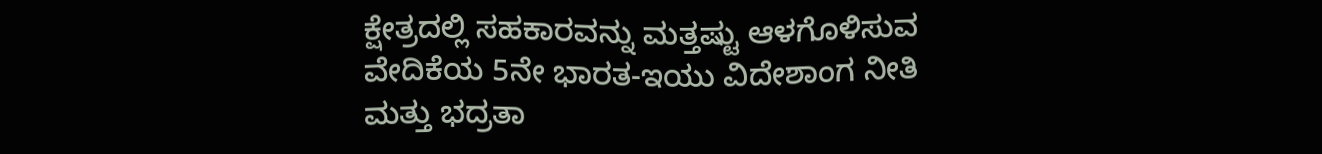ಕ್ಷೇತ್ರದಲ್ಲಿ ಸಹಕಾರವನ್ನು ಮತ್ತಷ್ಟು ಆಳಗೊಳಿಸುವ ವೇದಿಕೆಯ 5ನೇ ಭಾರತ-ಇಯು ವಿದೇಶಾಂಗ ನೀತಿ ಮತ್ತು ಭದ್ರತಾ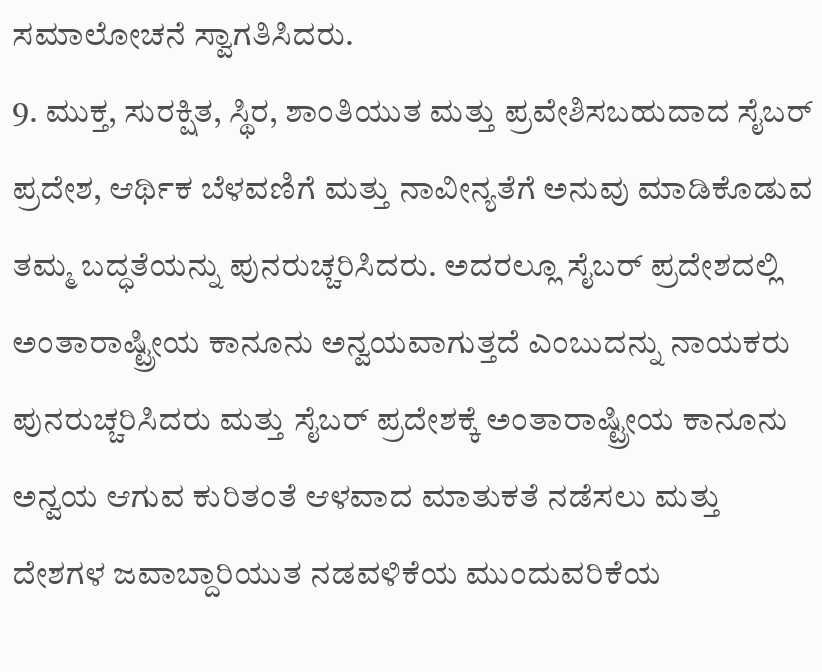ಸಮಾಲೋಚನೆ ಸ್ವಾಗತಿಸಿದರು.
9. ಮುಕ್ತ, ಸುರಕ್ಷಿತ, ಸ್ಥಿರ, ಶಾಂತಿಯುತ ಮತ್ತು ಪ್ರವೇಶಿಸಬಹುದಾದ ಸೈಬರ್ ಪ್ರದೇಶ, ಆರ್ಥಿಕ ಬೆಳವಣಿಗೆ ಮತ್ತು ನಾವೀನ್ಯತೆಗೆ ಅನುವು ಮಾಡಿಕೊಡುವ ತಮ್ಮ ಬದ್ಧತೆಯನ್ನು ಪುನರುಚ್ಚರಿಸಿದರು. ಅದರಲ್ಲೂ ಸೈಬರ್ ಪ್ರದೇಶದಲ್ಲಿ ಅಂತಾರಾಷ್ಟ್ರೀಯ ಕಾನೂನು ಅನ್ವಯವಾಗುತ್ತದೆ ಎಂಬುದನ್ನು ನಾಯಕರು ಪುನರುಚ್ಚರಿಸಿದರು ಮತ್ತು ಸೈಬರ್ ಪ್ರದೇಶಕ್ಕೆ ಅಂತಾರಾಷ್ಟ್ರೀಯ ಕಾನೂನು ಅನ್ವಯ ಆಗುವ ಕುರಿತಂತೆ ಆಳವಾದ ಮಾತುಕತೆ ನಡೆಸಲು ಮತ್ತು ದೇಶಗಳ ಜವಾಬ್ದಾರಿಯುತ ನಡವಳಿಕೆಯ ಮುಂದುವರಿಕೆಯ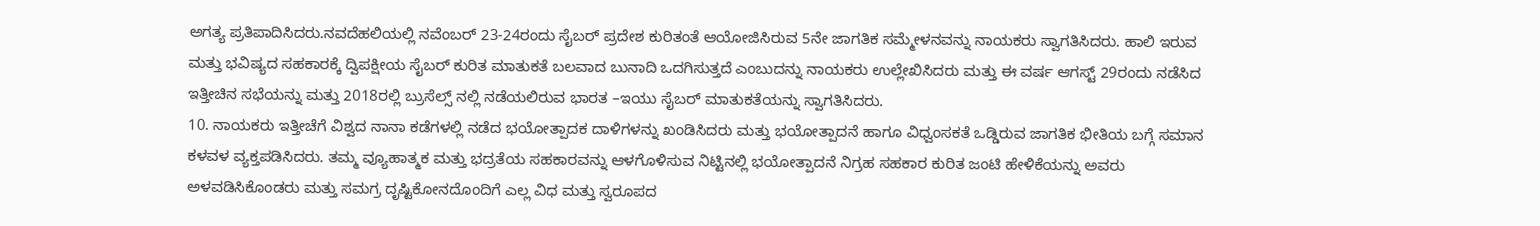ಅಗತ್ಯ ಪ್ರತಿಪಾದಿಸಿದರು.ನವದೆಹಲಿಯಲ್ಲಿ ನವೆಂಬರ್ 23-24ರಂದು ಸೈಬರ್ ಪ್ರದೇಶ ಕುರಿತಂತೆ ಆಯೋಜಿಸಿರುವ 5ನೇ ಜಾಗತಿಕ ಸಮ್ಮೇಳನವನ್ನು ನಾಯಕರು ಸ್ವಾಗತಿಸಿದರು. ಹಾಲಿ ಇರುವ ಮತ್ತು ಭವಿಷ್ಯದ ಸಹಕಾರಕ್ಕೆ ದ್ವಿಪಕ್ಷೀಯ ಸೈಬರ್ ಕುರಿತ ಮಾತುಕತೆ ಬಲವಾದ ಬುನಾದಿ ಒದಗಿಸುತ್ತದೆ ಎಂಬುದನ್ನು ನಾಯಕರು ಉಲ್ಲೇಖಿಸಿದರು ಮತ್ತು ಈ ವರ್ಷ ಆಗಸ್ಟ್ 29ರಂದು ನಡೆಸಿದ ಇತ್ತೀಚಿನ ಸಭೆಯನ್ನು ಮತ್ತು 2018ರಲ್ಲಿ ಬ್ರುಸೆಲ್ಸ್ ನಲ್ಲಿ ನಡೆಯಲಿರುವ ಭಾರತ –ಇಯು ಸೈಬರ್ ಮಾತುಕತೆಯನ್ನು ಸ್ವಾಗತಿಸಿದರು.
10. ನಾಯಕರು ಇತ್ತೀಚೆಗೆ ವಿಶ್ವದ ನಾನಾ ಕಡೆಗಳಲ್ಲಿ ನಡೆದ ಭಯೋತ್ಪಾದಕ ದಾಳಿಗಳನ್ನು ಖಂಡಿಸಿದರು ಮತ್ತು ಭಯೋತ್ಪಾದನೆ ಹಾಗೂ ವಿಧ್ವಂಸಕತೆ ಒಡ್ಡಿರುವ ಜಾಗತಿಕ ಭೀತಿಯ ಬಗ್ಗೆ ಸಮಾನ ಕಳವಳ ವ್ಯಕ್ತಪಡಿಸಿದರು. ತಮ್ಮ ವ್ಯೂಹಾತ್ಮಕ ಮತ್ತು ಭದ್ರತೆಯ ಸಹಕಾರವನ್ನು ಆಳಗೊಳಿಸುವ ನಿಟ್ಟಿನಲ್ಲಿ ಭಯೋತ್ಪಾದನೆ ನಿಗ್ರಹ ಸಹಕಾರ ಕುರಿತ ಜಂಟಿ ಹೇಳಿಕೆಯನ್ನು ಅವರು ಅಳವಡಿಸಿಕೊಂಡರು ಮತ್ತು ಸಮಗ್ರ ದೃಷ್ಟಿಕೋನದೊಂದಿಗೆ ಎಲ್ಲ ವಿಧ ಮತ್ತು ಸ್ವರೂಪದ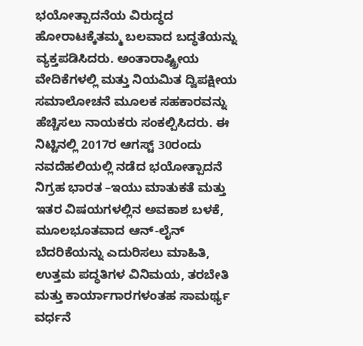ಭಯೋತ್ಪಾದನೆಯ ವಿರುದ್ಧದ ಹೋರಾಟಕ್ಕೆತಮ್ಮ ಬಲವಾದ ಬದ್ಧತೆಯನ್ನು ವ್ಯಕ್ತಪಡಿಸಿದರು. ಅಂತಾರಾಷ್ಟ್ರೀಯ ವೇದಿಕೆಗಳಲ್ಲಿ ಮತ್ತು ನಿಯಮಿತ ದ್ವಿಪಕ್ಷೀಯ ಸಮಾಲೋಚನೆ ಮೂಲಕ ಸಹಕಾರವನ್ನು ಹೆಚ್ಚಿಸಲು ನಾಯಕರು ಸಂಕಲ್ಪಿಸಿದರು. ಈ ನಿಟ್ಟಿನಲ್ಲಿ 2017ರ ಆಗಸ್ಟ್ 30ರಂದು ನವದೆಹಲಿಯಲ್ಲಿ ನಡೆದ ಭಯೋತ್ಪಾದನೆ ನಿಗ್ರಹ ಭಾರತ –ಇಯು ಮಾತುಕತೆ ಮತ್ತು ಇತರ ವಿಷಯಗಳಲ್ಲಿನ ಅವಕಾಶ ಬಳಕೆ, ಮೂಲಭೂತವಾದ ಆನ್-ಲೈನ್ ಬೆದರಿಕೆಯನ್ನು ಎದುರಿಸಲು ಮಾಹಿತಿ, ಉತ್ತಮ ಪದ್ಧತಿಗಳ ವಿನಿಮಯ, ತರಬೇತಿ ಮತ್ತು ಕಾರ್ಯಾಗಾರಗಳಂತಹ ಸಾಮರ್ಥ್ಯ ವರ್ಧನೆ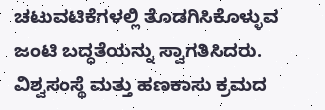ಚಟುವಟಿಕೆಗಳಲ್ಲಿ ತೊಡಗಿಸಿಕೊಳ್ಳುವ ಜಂಟಿ ಬದ್ಧತೆಯನ್ನು ಸ್ವಾಗತಿಸಿದರು. ವಿಶ್ವಸಂಸ್ಥೆ ಮತ್ತು ಹಣಕಾಸು ಕ್ರಮದ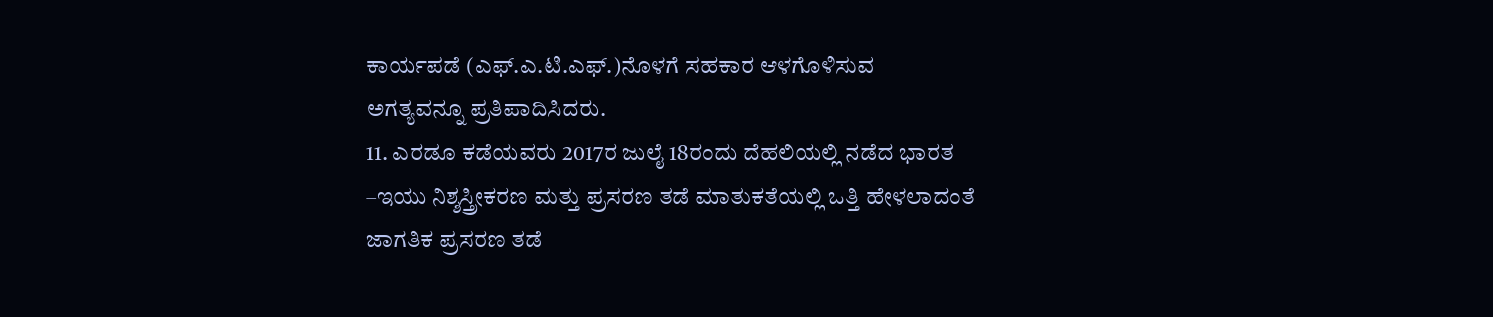ಕಾರ್ಯಪಡೆ (ಎಫ್.ಎ.ಟಿ.ಎಫ್.)ನೊಳಗೆ ಸಹಕಾರ ಆಳಗೊಳಿಸುವ ಅಗತ್ಯವನ್ನೂ ಪ್ರತಿಪಾದಿಸಿದರು.
11. ಎರಡೂ ಕಡೆಯವರು 2017ರ ಜುಲೈ 18ರಂದು ದೆಹಲಿಯಲ್ಲಿ ನಡೆದ ಭಾರತ –ಇಯು ನಿಶ್ಶಸ್ತ್ರೀಕರಣ ಮತ್ತು ಪ್ರಸರಣ ತಡೆ ಮಾತುಕತೆಯಲ್ಲಿ ಒತ್ತಿ ಹೇಳಲಾದಂತೆ ಜಾಗತಿಕ ಪ್ರಸರಣ ತಡೆ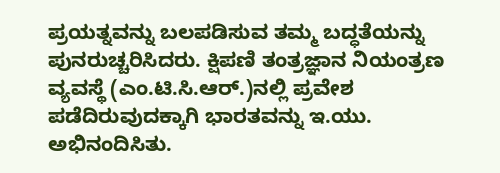ಪ್ರಯತ್ನವನ್ನು ಬಲಪಡಿಸುವ ತಮ್ಮ ಬದ್ಧತೆಯನ್ನು ಪುನರುಚ್ಚರಿಸಿದರು. ಕ್ಷಿಪಣಿ ತಂತ್ರಜ್ಞಾನ ನಿಯಂತ್ರಣ ವ್ಯವಸ್ಥೆ (ಎಂ.ಟಿ.ಸಿ.ಆರ್.)ನಲ್ಲಿ ಪ್ರವೇಶ ಪಡೆದಿರುವುದಕ್ಕಾಗಿ ಭಾರತವನ್ನು ಇ.ಯು. ಅಭಿನಂದಿಸಿತು.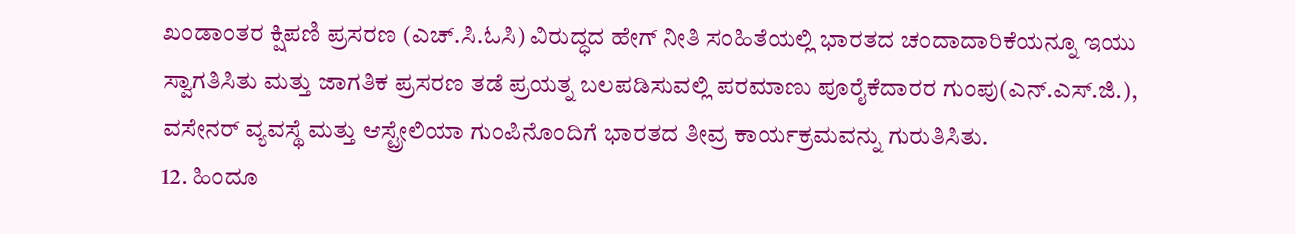ಖಂಡಾಂತರ ಕ್ಷಿಪಣಿ ಪ್ರಸರಣ (ಎಚ್.ಸಿ.ಓಸಿ) ವಿರುದ್ಧದ ಹೇಗ್ ನೀತಿ ಸಂಹಿತೆಯಲ್ಲಿ ಭಾರತದ ಚಂದಾದಾರಿಕೆಯನ್ನೂ ಇಯು ಸ್ವಾಗತಿಸಿತು ಮತ್ತು ಜಾಗತಿಕ ಪ್ರಸರಣ ತಡೆ ಪ್ರಯತ್ನ ಬಲಪಡಿಸುವಲ್ಲಿ ಪರಮಾಣು ಪೂರೈಕೆದಾರರ ಗುಂಪು(ಎನ್.ಎಸ್.ಜಿ.), ವಸೇನರ್ ವ್ಯವಸ್ಥೆ ಮತ್ತು ಆಸ್ಟ್ರೇಲಿಯಾ ಗುಂಪಿನೊಂದಿಗೆ ಭಾರತದ ತೀವ್ರ ಕಾರ್ಯಕ್ರಮವನ್ನು ಗುರುತಿಸಿತು.
12. ಹಿಂದೂ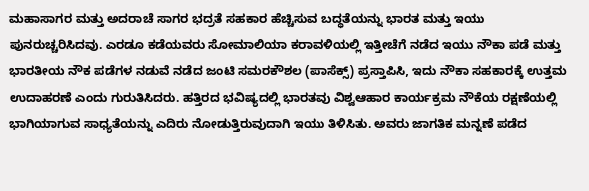ಮಹಾಸಾಗರ ಮತ್ತು ಅದರಾಚೆ ಸಾಗರ ಭದ್ರತೆ ಸಹಕಾರ ಹೆಚ್ಚಿಸುವ ಬದ್ಧತೆಯನ್ನು ಭಾರತ ಮತ್ತು ಇಯು ಪುನರುಚ್ಚರಿಸಿದವು. ಎರಡೂ ಕಡೆಯವರು ಸೋಮಾಲಿಯಾ ಕರಾವಳಿಯಲ್ಲಿ ಇತ್ತೀಚೆಗೆ ನಡೆದ ಇಯು ನೌಕಾ ಪಡೆ ಮತ್ತು ಭಾರತೀಯ ನೌಕ ಪಡೆಗಳ ನಡುವೆ ನಡೆದ ಜಂಟಿ ಸಮರಕೌಶಲ (ಪಾಸೆಕ್ಸ್) ಪ್ರಸ್ತಾಪಿಸಿ, ಇದು ನೌಕಾ ಸಹಕಾರಕ್ಕೆ ಉತ್ತಮ ಉದಾಹರಣೆ ಎಂದು ಗುರುತಿಸಿದರು. ಹತ್ತಿರದ ಭವಿಷ್ಯದಲ್ಲಿ ಭಾರತವು ವಿಶ್ವಆಹಾರ ಕಾರ್ಯಕ್ರಮ ನೌಕೆಯ ರಕ್ಷಣೆಯಲ್ಲಿ ಭಾಗಿಯಾಗುವ ಸಾಧ್ಯತೆಯನ್ನು ಎದಿರು ನೋಡುತ್ತಿರುವುದಾಗಿ ಇಯು ತಿಳಿಸಿತು. ಅವರು ಜಾಗತಿಕ ಮನ್ನಣೆ ಪಡೆದ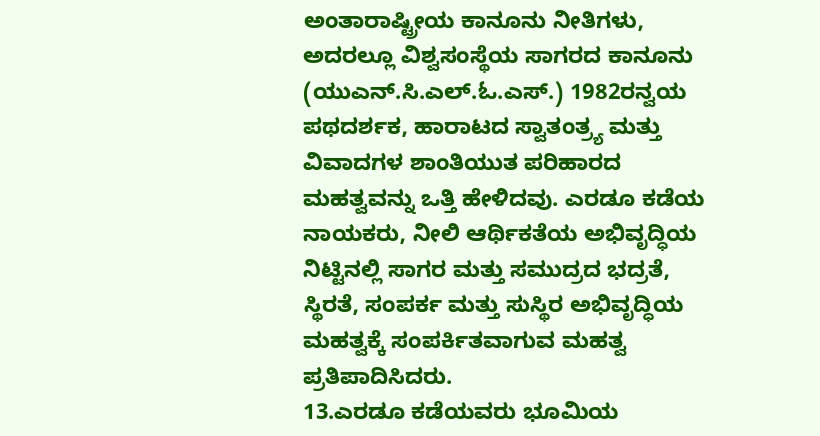ಅಂತಾರಾಷ್ಟ್ರೀಯ ಕಾನೂನು ನೀತಿಗಳು, ಅದರಲ್ಲೂ ವಿಶ್ವಸಂಸ್ಥೆಯ ಸಾಗರದ ಕಾನೂನು (ಯುಎನ್.ಸಿ.ಎಲ್.ಓ.ಎಸ್.) 1982ರನ್ವಯ ಪಥದರ್ಶಕ, ಹಾರಾಟದ ಸ್ವಾತಂತ್ರ್ಯ ಮತ್ತು ವಿವಾದಗಳ ಶಾಂತಿಯುತ ಪರಿಹಾರದ ಮಹತ್ವವನ್ನು ಒತ್ತಿ ಹೇಳಿದವು. ಎರಡೂ ಕಡೆಯ ನಾಯಕರು, ನೀಲಿ ಆರ್ಥಿಕತೆಯ ಅಭಿವೃದ್ಧಿಯ ನಿಟ್ಟಿನಲ್ಲಿ ಸಾಗರ ಮತ್ತು ಸಮುದ್ರದ ಭದ್ರತೆ, ಸ್ಥಿರತೆ, ಸಂಪರ್ಕ ಮತ್ತು ಸುಸ್ಥಿರ ಅಭಿವೃದ್ಧಿಯ ಮಹತ್ವಕ್ಕೆ ಸಂಪರ್ಕಿತವಾಗುವ ಮಹತ್ವ ಪ್ರತಿಪಾದಿಸಿದರು.
13.ಎರಡೂ ಕಡೆಯವರು ಭೂಮಿಯ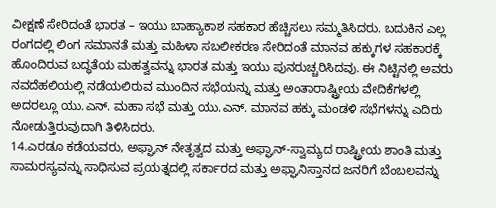ವೀಕ್ಷಣೆ ಸೇರಿದಂತೆ ಭಾರತ – ಇಯು ಬಾಹ್ಯಾಕಾಶ ಸಹಕಾರ ಹೆಚ್ಚಿಸಲು ಸಮ್ಮತಿಸಿದರು. ಬದುಕಿನ ಎಲ್ಲ ರಂಗದಲ್ಲಿ ಲಿಂಗ ಸಮಾನತೆ ಮತ್ತು ಮಹಿಳಾ ಸಬಲೀಕರಣ ಸೇರಿದಂತೆ ಮಾನವ ಹಕ್ಕುಗಳ ಸಹಕಾರಕ್ಕೆ ಹೊಂದಿರುವ ಬದ್ಧತೆಯ ಮಹತ್ವವನ್ನು ಭಾರತ ಮತ್ತು ಇಯು ಪುನರುಚ್ಚರಿಸಿದವು. ಈ ನಿಟ್ಟಿನಲ್ಲಿ ಅವರು ನವದೆಹಲಿಯಲ್ಲಿ ನಡೆಯಲಿರುವ ಮುಂದಿನ ಸಭೆಯನ್ನು ಮತ್ತು ಅಂತಾರಾಷ್ಟ್ರೀಯ ವೇದಿಕೆಗಳಲ್ಲಿ ಅದರಲ್ಲೂ ಯು.ಎನ್. ಮಹಾ ಸಭೆ ಮತ್ತು ಯು.ಎನ್. ಮಾನವ ಹಕ್ಕು ಮಂಡಳಿ ಸಭೆಗಳನ್ನು ಎದಿರು ನೋಡುತ್ತಿರುವುದಾಗಿ ತಿಳಿಸಿದರು.
14.ಎರಡೂ ಕಡೆಯವರು, ಅಫ್ಘಾನ್ ನೇತೃತ್ವದ ಮತ್ತು ಅಫ್ಘಾನ್-ಸ್ವಾಮ್ಯದ ರಾಷ್ಟ್ರೀಯ ಶಾಂತಿ ಮತ್ತು ಸಾಮರಸ್ಯವನ್ನು ಸಾಧಿಸುವ ಪ್ರಯತ್ನದಲ್ಲಿ ಸರ್ಕಾರದ ಮತ್ತು ಅಫ್ಘಾನಿಸ್ತಾನದ ಜನರಿಗೆ ಬೆಂಬಲವನ್ನು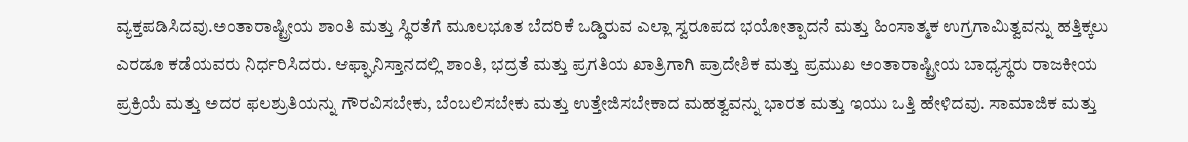ವ್ಯಕ್ತಪಡಿಸಿದವು.ಅಂತಾರಾಷ್ಟ್ರೀಯ ಶಾಂತಿ ಮತ್ತು ಸ್ಥಿರತೆಗೆ ಮೂಲಭೂತ ಬೆದರಿಕೆ ಒಡ್ಡಿರುವ ಎಲ್ಲಾ ಸ್ವರೂಪದ ಭಯೋತ್ಪಾದನೆ ಮತ್ತು ಹಿಂಸಾತ್ಮಕ ಉಗ್ರಗಾಮಿತ್ವವನ್ನು ಹತ್ತಿಕ್ಕಲು ಎರಡೂ ಕಡೆಯವರು ನಿರ್ಧರಿಸಿದರು. ಆಫ್ಘಾನಿಸ್ತಾನದಲ್ಲಿ ಶಾಂತಿ, ಭದ್ರತೆ ಮತ್ತು ಪ್ರಗತಿಯ ಖಾತ್ರಿಗಾಗಿ ಪ್ರಾದೇಶಿಕ ಮತ್ತು ಪ್ರಮುಖ ಅಂತಾರಾಷ್ಟ್ರೀಯ ಬಾಧ್ಯಸ್ಥರು ರಾಜಕೀಯ ಪ್ರಕ್ರಿಯೆ ಮತ್ತು ಅದರ ಫಲಶ್ರುತಿಯನ್ನು ಗೌರವಿಸಬೇಕು, ಬೆಂಬಲಿಸಬೇಕು ಮತ್ತು ಉತ್ತೇಜಿಸಬೇಕಾದ ಮಹತ್ವವನ್ನು ಭಾರತ ಮತ್ತು ಇಯು ಒತ್ತಿ ಹೇಳಿದವು. ಸಾಮಾಜಿಕ ಮತ್ತು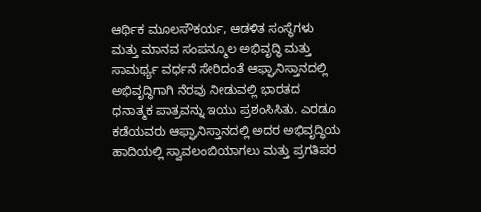ಆರ್ಥಿಕ ಮೂಲಸೌಕರ್ಯ, ಆಡಳಿತ ಸಂಸ್ಥೆಗಳು ಮತ್ತು ಮಾನವ ಸಂಪನ್ಮೂಲ ಅಭಿವೃದ್ಧಿ ಮತ್ತು ಸಾಮರ್ಥ್ಯ ವರ್ಧನೆ ಸೇರಿದಂತೆ ಆಫ್ಘಾನಿಸ್ತಾನದಲ್ಲಿ ಅಭಿವೃದ್ಧಿಗಾಗಿ ನೆರವು ನೀಡುವಲ್ಲಿ ಭಾರತದ ಧನಾತ್ಮಕ ಪಾತ್ರವನ್ನು ಇಯು ಪ್ರಶಂಸಿಸಿತು. ಎರಡೂ ಕಡೆಯವರು ಆಫ್ಘಾನಿಸ್ತಾನದಲ್ಲಿ ಅದರ ಅಭಿವೃದ್ಧಿಯ ಹಾದಿಯಲ್ಲಿ ಸ್ವಾವಲಂಬಿಯಾಗಲು ಮತ್ತು ಪ್ರಗತಿಪರ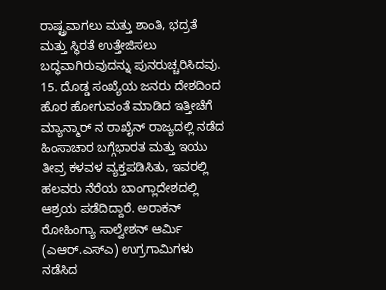ರಾಷ್ಟ್ರವಾಗಲು ಮತ್ತು ಶಾಂತಿ, ಭದ್ರತೆ ಮತ್ತು ಸ್ಥಿರತೆ ಉತ್ತೇಜಿಸಲು ಬದ್ಧವಾಗಿರುವುದನ್ನು ಪುನರುಚ್ಚರಿಸಿದವು.
15. ದೊಡ್ಡ ಸಂಖ್ಯೆಯ ಜನರು ದೇಶದಿಂದ ಹೊರ ಹೋಗುವಂತೆ ಮಾಡಿದ ಇತ್ತೀಚೆಗೆ ಮ್ಯಾನ್ಮಾರ್ ನ ರಾಖೈನ್ ರಾಜ್ಯದಲ್ಲಿ ನಡೆದ ಹಿಂಸಾಚಾರ ಬಗ್ಗೆಭಾರತ ಮತ್ತು ಇಯು ತೀವ್ರ ಕಳವಳ ವ್ಯಕ್ತಪಡಿಸಿತು, ಇವರಲ್ಲಿ ಹಲವರು ನೆರೆಯ ಬಾಂಗ್ಲಾದೇಶದಲ್ಲಿ ಆಶ್ರಯ ಪಡೆದಿದ್ದಾರೆ. ಅರಾಕನ್ ರೋಹಿಂಗ್ಯಾ ಸಾಲ್ವೇಶನ್ ಆರ್ಮಿ (ಎಆರ್.ಎಸ್ಎ) ಉಗ್ರಗಾಮಿಗಳು ನಡೆಸಿದ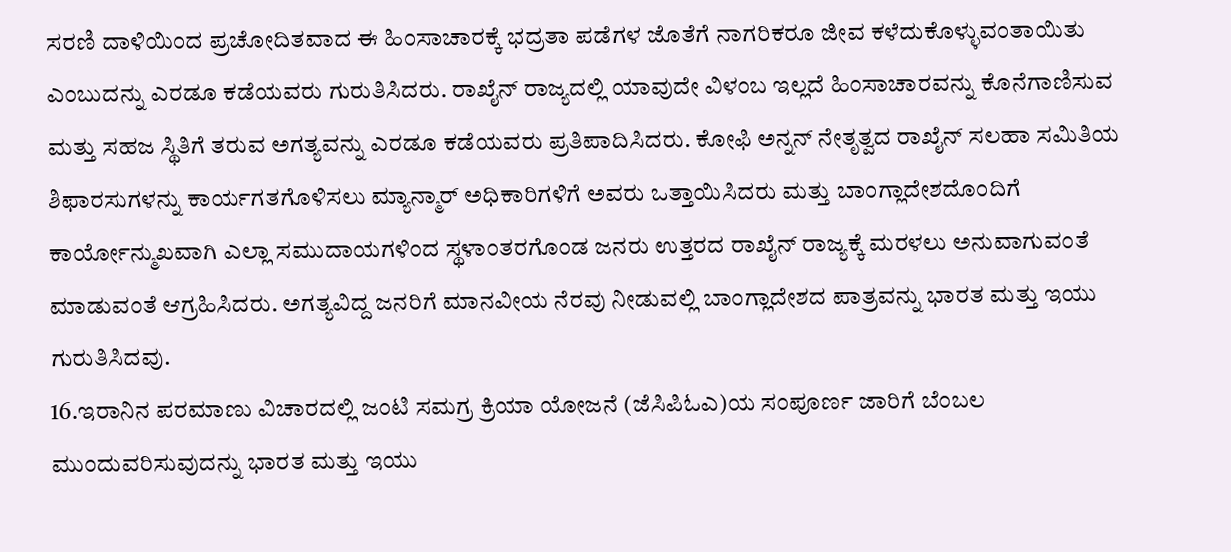ಸರಣಿ ದಾಳಿಯಿಂದ ಪ್ರಚೋದಿತವಾದ ಈ ಹಿಂಸಾಚಾರಕ್ಕೆ ಭದ್ರತಾ ಪಡೆಗಳ ಜೊತೆಗೆ ನಾಗರಿಕರೂ ಜೀವ ಕಳೆದುಕೊಳ್ಳುವಂತಾಯಿತು ಎಂಬುದನ್ನು ಎರಡೂ ಕಡೆಯವರು ಗುರುತಿಸಿದರು. ರಾಖೈನ್ ರಾಜ್ಯದಲ್ಲಿ ಯಾವುದೇ ವಿಳಂಬ ಇಲ್ಲದೆ ಹಿಂಸಾಚಾರವನ್ನು ಕೊನೆಗಾಣಿಸುವ ಮತ್ತು ಸಹಜ ಸ್ಥಿತಿಗೆ ತರುವ ಅಗತ್ಯವನ್ನು ಎರಡೂ ಕಡೆಯವರು ಪ್ರತಿಪಾದಿಸಿದರು. ಕೋಫಿ ಅನ್ನನ್ ನೇತೃತ್ವದ ರಾಖೈನ್ ಸಲಹಾ ಸಮಿತಿಯ ಶಿಫಾರಸುಗಳನ್ನು ಕಾರ್ಯಗತಗೊಳಿಸಲು ಮ್ಯಾನ್ಮಾರ್ ಅಧಿಕಾರಿಗಳಿಗೆ ಅವರು ಒತ್ತಾಯಿಸಿದರು ಮತ್ತು ಬಾಂಗ್ಲಾದೇಶದೊಂದಿಗೆ ಕಾರ್ಯೋನ್ಮುಖವಾಗಿ ಎಲ್ಲಾ ಸಮುದಾಯಗಳಿಂದ ಸ್ಥಳಾಂತರಗೊಂಡ ಜನರು ಉತ್ತರದ ರಾಖೈನ್ ರಾಜ್ಯಕ್ಕೆ ಮರಳಲು ಅನುವಾಗುವಂತೆ ಮಾಡುವಂತೆ ಆಗ್ರಹಿಸಿದರು. ಅಗತ್ಯವಿದ್ದ ಜನರಿಗೆ ಮಾನವೀಯ ನೆರವು ನೀಡುವಲ್ಲಿ ಬಾಂಗ್ಲಾದೇಶದ ಪಾತ್ರವನ್ನು ಭಾರತ ಮತ್ತು ಇಯು ಗುರುತಿಸಿದವು.
16.ಇರಾನಿನ ಪರಮಾಣು ವಿಚಾರದಲ್ಲಿ ಜಂಟಿ ಸಮಗ್ರ ಕ್ರಿಯಾ ಯೋಜನೆ (ಜೆಸಿಪಿಓಎ)ಯ ಸಂಪೂರ್ಣ ಜಾರಿಗೆ ಬೆಂಬಲ ಮುಂದುವರಿಸುವುದನ್ನು ಭಾರತ ಮತ್ತು ಇಯು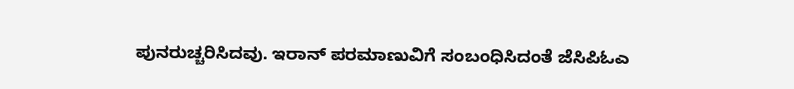ಪುನರುಚ್ಚರಿಸಿದವು. ಇರಾನ್ ಪರಮಾಣುವಿಗೆ ಸಂಬಂಧಿಸಿದಂತೆ ಜೆಸಿಪಿಓಎ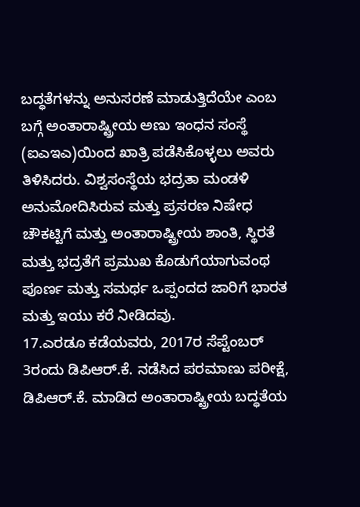ಬದ್ಧತೆಗಳನ್ನು ಅನುಸರಣೆ ಮಾಡುತ್ತಿದೆಯೇ ಎಂಬ ಬಗ್ಗೆ ಅಂತಾರಾಷ್ಟ್ರೀಯ ಅಣು ಇಂಧನ ಸಂಸ್ಥೆ (ಐಎಇಎ)ಯಿಂದ ಖಾತ್ರಿ ಪಡೆಸಿಕೊಳ್ಳಲು ಅವರು ತಿಳಿಸಿದರು. ವಿಶ್ವಸಂಸ್ಥೆಯ ಭದ್ರತಾ ಮಂಡಳಿ ಅನುಮೋದಿಸಿರುವ ಮತ್ತು ಪ್ರಸರಣ ನಿಷೇಧ ಚೌಕಟ್ಟಿಗೆ ಮತ್ತು ಅಂತಾರಾಷ್ಟ್ರೀಯ ಶಾಂತಿ, ಸ್ಥಿರತೆ ಮತ್ತು ಭದ್ರತೆಗೆ ಪ್ರಮುಖ ಕೊಡುಗೆಯಾಗುವಂಥ ಪೂರ್ಣ ಮತ್ತು ಸಮರ್ಥ ಒಪ್ಪಂದದ ಜಾರಿಗೆ ಭಾರತ ಮತ್ತು ಇಯು ಕರೆ ನೀಡಿದವು.
17.ಎರಡೂ ಕಡೆಯವರು, 2017ರ ಸೆಪ್ಟೆಂಬರ್ 3ರಂದು ಡಿಪಿಆರ್.ಕೆ. ನಡೆಸಿದ ಪರಮಾಣು ಪರೀಕ್ಷೆ, ಡಿಪಿಆರ್.ಕೆ. ಮಾಡಿದ ಅಂತಾರಾಷ್ಟ್ರೀಯ ಬದ್ಧತೆಯ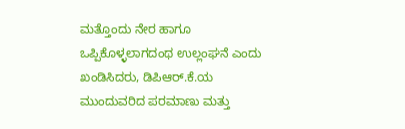ಮತ್ತೊಂದು ನೇರ ಹಾಗೂ ಒಪ್ಪಿಕೊಳ್ಳಲಾಗದಂಥ ಉಲ್ಲಂಘನೆ ಎಂದು ಖಂಡಿಸಿದರು, ಡಿಪಿಆರ್.ಕೆ.ಯ ಮುಂದುವರಿದ ಪರಮಾಣು ಮತ್ತು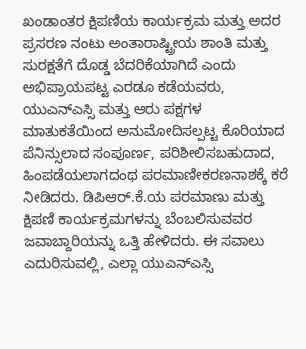ಖಂಡಾಂತರ ಕ್ಷಿಪಣಿಯ ಕಾರ್ಯಕ್ರಮ ಮತ್ತು ಅದರ ಪ್ರಸರಣ ನಂಟು ಅಂತಾರಾಷ್ಟ್ರೀಯ ಶಾಂತಿ ಮತ್ತು ಸುರಕ್ಷತೆಗೆ ದೊಡ್ಡ ಬೆದರಿಕೆಯಾಗಿದೆ ಎಂದು ಅಭಿಪ್ರಾಯಪಟ್ಟ ಎರಡೂ ಕಡೆಯವರು, ಯುಎನ್ಎಸ್ಸಿ ಮತ್ತು ಆರು ಪಕ್ಷಗಳ ಮಾತುಕತೆಯಿಂದ ಅನುಮೋದಿಸಲ್ಪಟ್ಟ ಕೊರಿಯಾದ ಪೆನಿನ್ಸುಲಾದ ಸಂಪೂರ್ಣ, ಪರಿಶೀಲಿಸಬಹುದಾದ, ಹಿಂಪಡೆಯಲಾಗದಂಥ ಪರಮಾಣೀಕರಣನಾಶಕ್ಕೆ ಕರೆ ನೀಡಿದರು. ಡಿಪಿಆರ್.ಕೆ.ಯ ಪರಮಾಣು ಮತ್ತು ಕ್ಷಿಪಣಿ ಕಾರ್ಯಕ್ರಮಗಳನ್ನು ಬೆಂಬಲಿಸುವವರ ಜವಾಬ್ದಾರಿಯನ್ನು ಒತ್ತಿ ಹೇಳಿದರು. ಈ ಸವಾಲು ಎದುರಿಸುವಲ್ಲಿ, ಎಲ್ಲಾ ಯುಎನ್ಎಸ್ಸಿ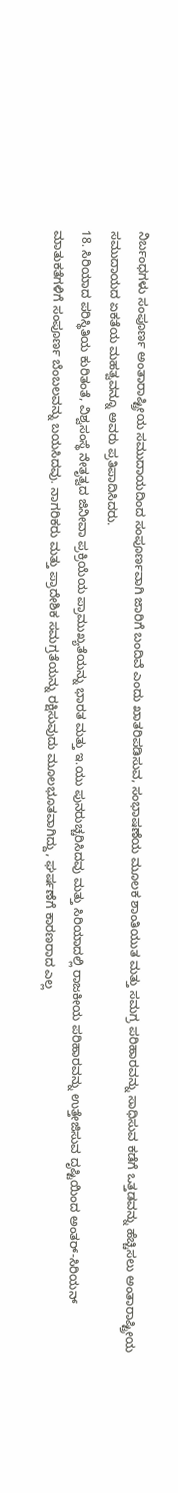ನಿರ್ಬಂಧಗಳು ಸಂಪೂರ್ಣ ಅಂತಾರಾಷ್ಟ್ರೀಯ ಸಮುದಾಯದಿಂದ ಸಂಪೂರ್ಣವಾಗಿ ಜಾರಿಗೆ ಬಂದಿವೆ ಎಂದು ಖಾತರಿಪಡಿಸುವ, ಸಂಭಾಷಣೆಯ ಮೂಲಕ ಶಾಂತಿಯುತ ಮತ್ತು ಸಮಗ್ರ ಪರಿಹಾರವನ್ನು ಸಾಧಿಸುವ ಕಡೆಗೆ ಒತ್ತಡವನ್ನು ಹೆಚ್ಚಿಸಲು ಅಂತಾರಾಷ್ಟ್ರೀಯ ಸಮುದಾಯದ ಏಕತೆಯ ಮಹತ್ವವನ್ನೂ ಅವರು ಪ್ರತಿಪಾದಿಸಿದರು.
18. ಸಿರಿಯಾದ ಪರಿಸ್ಥಿತಿಯ ಕುರಿತಂತೆ, ವಿಶ್ವಸಂಸ್ಥೆ ನೇತೃತ್ವದ ಜಿನೀವಾ ಪ್ರಕ್ರಿಯೆಯ ಪ್ರಾಮುಖ್ಯತೆಯನ್ನು ಭಾರತ ಮತ್ತು ಇ.ಯು ಪುನರುಚ್ಚರಿಸಿದವು ಮತ್ತು ಸಿರಿಯಾದಲ್ಲಿ ರಾಜಕೀಯ ಪರಿಹಾರವನ್ನು ಉತ್ತೇಜಿಸುವ ದೃಷ್ಟಿಯಿಂದ ಅಂತರ್-ಸಿರಿಯನ್ ಮಾತುಕತೆಗಳಿಗೆ ಸಂಪೂರ್ಣ ಬೆಂಬಲವನ್ನು ಬಯಸಿದವು. ನಾಗರಿಕರು ಮತ್ತು ಪ್ರಾದೇಶಿಕ ಸಮಗ್ರತೆಯನ್ನು ರಕ್ಷಿಸುವುದು ಮೂಲಭೂತವಾಗಿದ್ದು, ಘರ್ಷಣೆಗೆ ಕಾರಣರಾದ ಎಲ್ಲ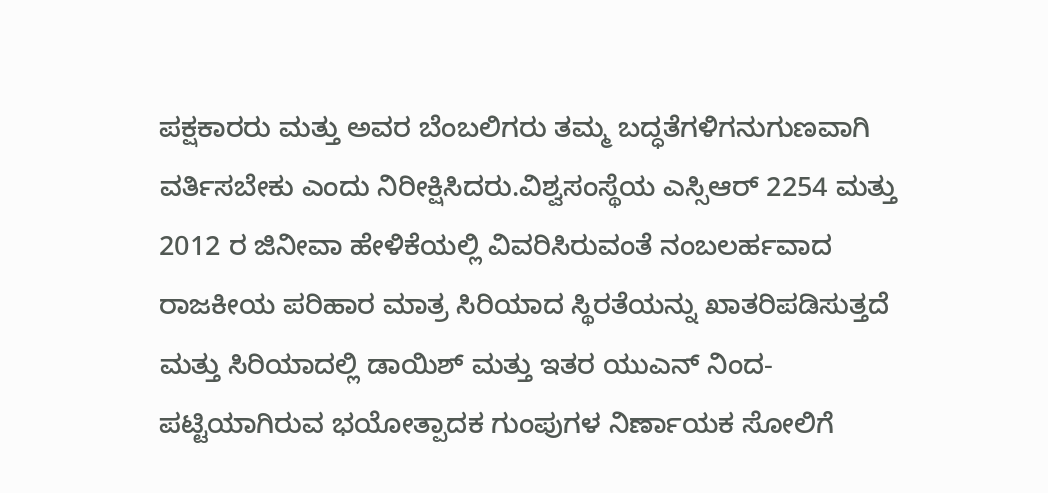ಪಕ್ಷಕಾರರು ಮತ್ತು ಅವರ ಬೆಂಬಲಿಗರು ತಮ್ಮ ಬದ್ಧತೆಗಳಿಗನುಗುಣವಾಗಿ ವರ್ತಿಸಬೇಕು ಎಂದು ನಿರೀಕ್ಷಿಸಿದರು.ವಿಶ್ವಸಂಸ್ಥೆಯ ಎಸ್ಸಿಆರ್ 2254 ಮತ್ತು 2012 ರ ಜಿನೀವಾ ಹೇಳಿಕೆಯಲ್ಲಿ ವಿವರಿಸಿರುವಂತೆ ನಂಬಲರ್ಹವಾದ ರಾಜಕೀಯ ಪರಿಹಾರ ಮಾತ್ರ ಸಿರಿಯಾದ ಸ್ಥಿರತೆಯನ್ನು ಖಾತರಿಪಡಿಸುತ್ತದೆ ಮತ್ತು ಸಿರಿಯಾದಲ್ಲಿ ಡಾಯಿಶ್ ಮತ್ತು ಇತರ ಯುಎನ್ ನಿಂದ-ಪಟ್ಟಿಯಾಗಿರುವ ಭಯೋತ್ಪಾದಕ ಗುಂಪುಗಳ ನಿರ್ಣಾಯಕ ಸೋಲಿಗೆ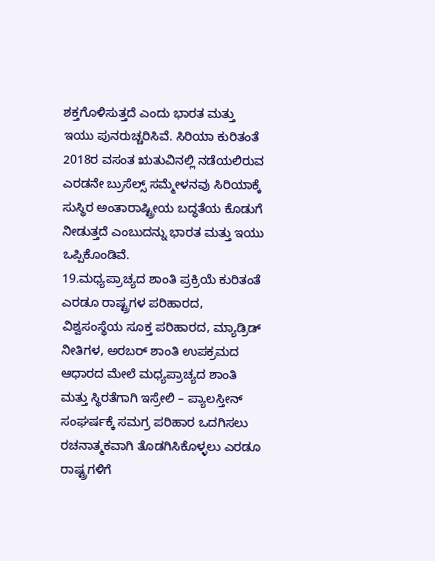ಶಕ್ತಗೊಳಿಸುತ್ತದೆ ಎಂದು ಭಾರತ ಮತ್ತು ಇಯು ಪುನರುಚ್ಚರಿಸಿವೆ. ಸಿರಿಯಾ ಕುರಿತಂತೆ 2018ರ ವಸಂತ ಋತುವಿನಲ್ಲಿ ನಡೆಯಲಿರುವ ಎರಡನೇ ಬ್ರುಸೆಲ್ಸ್ ಸಮ್ಮೇಳನವು ಸಿರಿಯಾಕ್ಕೆ ಸುಸ್ಥಿರ ಅಂತಾರಾಷ್ಟ್ರೀಯ ಬದ್ಧತೆಯ ಕೊಡುಗೆ ನೀಡುತ್ತದೆ ಎಂಬುದನ್ನು ಭಾರತ ಮತ್ತು ಇಯು ಒಪ್ಪಿಕೊಂಡಿವೆ.
19.ಮಧ್ಯಪ್ರಾಚ್ಯದ ಶಾಂತಿ ಪ್ರಕ್ರಿಯೆ ಕುರಿತಂತೆ ಎರಡೂ ರಾಷ್ಟ್ರಗಳ ಪರಿಹಾರದ, ವಿಶ್ವಸಂಸ್ಥೆಯ ಸೂಕ್ತ ಪರಿಹಾರದ, ಮ್ಯಾಡ್ರಿಡ್ ನೀತಿಗಳ, ಅರಬರ್ ಶಾಂತಿ ಉಪಕ್ರಮದ ಆಧಾರದ ಮೇಲೆ ಮಧ್ಯಪ್ರಾಚ್ಯದ ಶಾಂತಿ ಮತ್ತು ಸ್ಥಿರತೆಗಾಗಿ ಇಸ್ರೇಲಿ – ಪ್ಯಾಲಸ್ತೀನ್ ಸಂಘರ್ಷಕ್ಕೆ ಸಮಗ್ರ ಪರಿಹಾರ ಒದಗಿಸಲು ರಚನಾತ್ಮಕವಾಗಿ ತೊಡಗಿಸಿಕೊಳ್ಳಲು ಎರಡೂ ರಾಷ್ಟ್ರಗಳಿಗೆ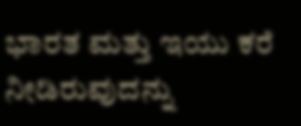ಭಾರತ ಮತ್ತು ಇಯು ಕರೆ ನೀಡಿರುವುದನ್ನು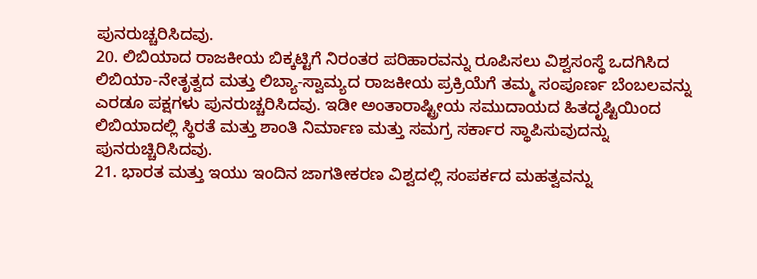ಪುನರುಚ್ಚರಿಸಿದವು.
20. ಲಿಬಿಯಾದ ರಾಜಕೀಯ ಬಿಕ್ಕಟ್ಟಿಗೆ ನಿರಂತರ ಪರಿಹಾರವನ್ನು ರೂಪಿಸಲು ವಿಶ್ವಸಂಸ್ಥೆ ಒದಗಿಸಿದ ಲಿಬಿಯಾ-ನೇತೃತ್ವದ ಮತ್ತು ಲಿಬ್ಯಾ-ಸ್ವಾಮ್ಯದ ರಾಜಕೀಯ ಪ್ರಕ್ರಿಯೆಗೆ ತಮ್ಮ ಸಂಪೂರ್ಣ ಬೆಂಬಲವನ್ನು ಎರಡೂ ಪಕ್ಷಗಳು ಪುನರುಚ್ಚರಿಸಿದವು. ಇಡೀ ಅಂತಾರಾಷ್ಟ್ರೀಯ ಸಮುದಾಯದ ಹಿತದೃಷ್ಟಿಯಿಂದ ಲಿಬಿಯಾದಲ್ಲಿ ಸ್ಥಿರತೆ ಮತ್ತು ಶಾಂತಿ ನಿರ್ಮಾಣ ಮತ್ತು ಸಮಗ್ರ ಸರ್ಕಾರ ಸ್ಥಾಪಿಸುವುದನ್ನು ಪುನರುಚ್ಚಿರಿಸಿದವು.
21. ಭಾರತ ಮತ್ತು ಇಯು ಇಂದಿನ ಜಾಗತೀಕರಣ ವಿಶ್ವದಲ್ಲಿ ಸಂಪರ್ಕದ ಮಹತ್ವವನ್ನು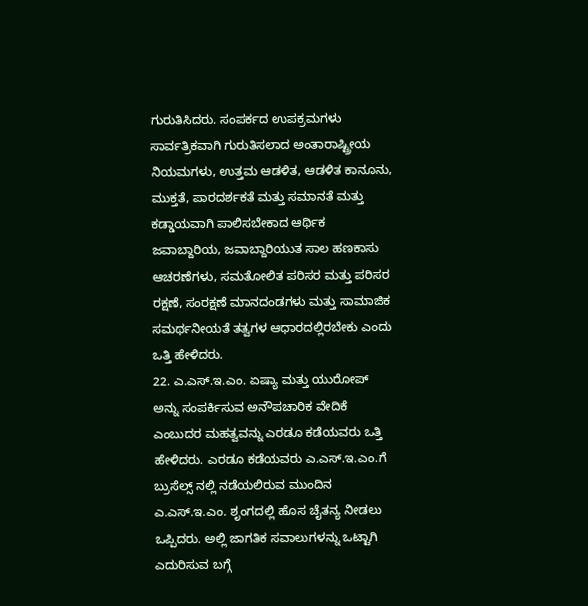ಗುರುತಿಸಿದರು. ಸಂಪರ್ಕದ ಉಪಕ್ರಮಗಳು ಸಾರ್ವತ್ರಿಕವಾಗಿ ಗುರುತಿಸಲಾದ ಅಂತಾರಾಷ್ಟ್ರೀಯ ನಿಯಮಗಳು, ಉತ್ತಮ ಆಡಳಿತ, ಆಡಳಿತ ಕಾನೂನು, ಮುಕ್ತತೆ, ಪಾರದರ್ಶಕತೆ ಮತ್ತು ಸಮಾನತೆ ಮತ್ತು ಕಡ್ಡಾಯವಾಗಿ ಪಾಲಿಸಬೇಕಾದ ಆರ್ಥಿಕ ಜವಾಬ್ದಾರಿಯ, ಜವಾಬ್ದಾರಿಯುತ ಸಾಲ ಹಣಕಾಸು ಆಚರಣೆಗಳು, ಸಮತೋಲಿತ ಪರಿಸರ ಮತ್ತು ಪರಿಸರ ರಕ್ಷಣೆ, ಸಂರಕ್ಷಣೆ ಮಾನದಂಡಗಳು ಮತ್ತು ಸಾಮಾಜಿಕ ಸಮರ್ಥನೀಯತೆ ತತ್ವಗಳ ಆಧಾರದಲ್ಲಿರಬೇಕು ಎಂದು ಒತ್ತಿ ಹೇಳಿದರು.
22. ಎ.ಎಸ್.ಇ.ಎಂ. ಏಷ್ಯಾ ಮತ್ತು ಯುರೋಪ್ ಅನ್ನು ಸಂಪರ್ಕಿಸುವ ಅನೌಪಚಾರಿಕ ವೇದಿಕೆ ಎಂಬುದರ ಮಹತ್ವವನ್ನು ಎರಡೂ ಕಡೆಯವರು ಒತ್ತಿ ಹೇಳಿದರು. ಎರಡೂ ಕಡೆಯವರು ಎ.ಎಸ್.ಇ.ಎಂ.ಗೆ ಬ್ರುಸೆಲ್ಸ್ ನಲ್ಲಿ ನಡೆಯಲಿರುವ ಮುಂದಿನ ಎ.ಎಸ್.ಇ.ಎಂ. ಶೃಂಗದಲ್ಲಿ ಹೊಸ ಚೈತನ್ಯ ನೀಡಲು ಒಪ್ಪಿದರು. ಅಲ್ಲಿ ಜಾಗತಿಕ ಸವಾಲುಗಳನ್ನು ಒಟ್ಟಾಗಿ ಎದುರಿಸುವ ಬಗ್ಗೆ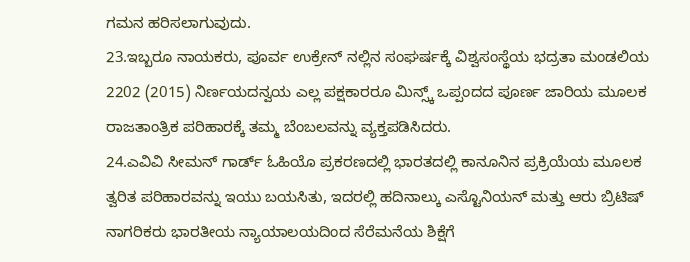ಗಮನ ಹರಿಸಲಾಗುವುದು.
23.ಇಬ್ಬರೂ ನಾಯಕರು, ಪೂರ್ವ ಉಕ್ರೇನ್ ನಲ್ಲಿನ ಸಂಘರ್ಷಕ್ಕೆ ವಿಶ್ವಸಂಸ್ಥೆಯ ಭದ್ರತಾ ಮಂಡಲಿಯ 2202 (2015) ನಿರ್ಣಯದನ್ವಯ ಎಲ್ಲ ಪಕ್ಷಕಾರರೂ ಮಿನ್ಸ್ಕ್ ಒಪ್ಪಂದದ ಪೂರ್ಣ ಜಾರಿಯ ಮೂಲಕ ರಾಜತಾಂತ್ರಿಕ ಪರಿಹಾರಕ್ಕೆ ತಮ್ಮ ಬೆಂಬಲವನ್ನು ವ್ಯಕ್ತಪಡಿಸಿದರು.
24.ಎವಿವಿ ಸೀಮನ್ ಗಾರ್ಡ್ ಓಹಿಯೊ ಪ್ರಕರಣದಲ್ಲಿ ಭಾರತದಲ್ಲಿ ಕಾನೂನಿನ ಪ್ರಕ್ರಿಯೆಯ ಮೂಲಕ ತ್ವರಿತ ಪರಿಹಾರವನ್ನು ಇಯು ಬಯಸಿತು, ಇದರಲ್ಲಿ ಹದಿನಾಲ್ಕು ಎಸ್ಟೊನಿಯನ್ ಮತ್ತು ಆರು ಬ್ರಿಟಿಷ್ ನಾಗರಿಕರು ಭಾರತೀಯ ನ್ಯಾಯಾಲಯದಿಂದ ಸೆರೆಮನೆಯ ಶಿಕ್ಷೆಗೆ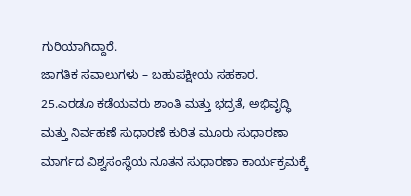ಗುರಿಯಾಗಿದ್ದಾರೆ.
ಜಾಗತಿಕ ಸವಾಲುಗಳು – ಬಹುಪಕ್ಷೀಯ ಸಹಕಾರ.
25.ಎರಡೂ ಕಡೆಯವರು ಶಾಂತಿ ಮತ್ತು ಭದ್ರತೆ, ಅಭಿವೃದ್ಧಿ ಮತ್ತು ನಿರ್ವಹಣೆ ಸುಧಾರಣೆ ಕುರಿತ ಮೂರು ಸುಧಾರಣಾ ಮಾರ್ಗದ ವಿಶ್ವಸಂಸ್ಥೆಯ ನೂತನ ಸುಧಾರಣಾ ಕಾರ್ಯಕ್ರಮಕ್ಕೆ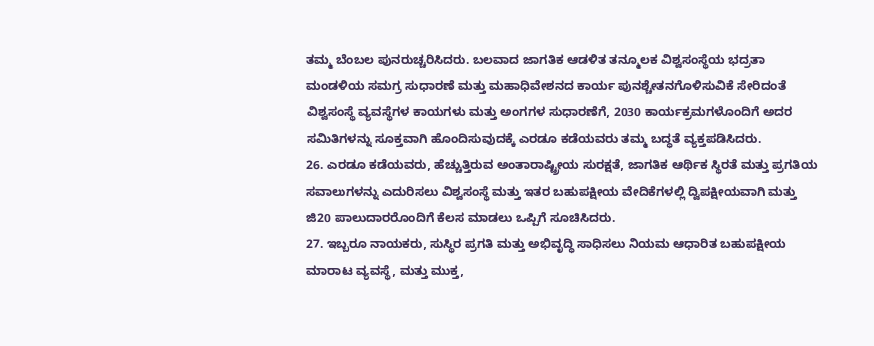ತಮ್ಮ ಬೆಂಬಲ ಪುನರುಚ್ಚರಿಸಿದರು. ಬಲವಾದ ಜಾಗತಿಕ ಆಡಳಿತ ತನ್ಮೂಲಕ ವಿಶ್ವಸಂಸ್ಥೆಯ ಭದ್ರತಾ ಮಂಡಳಿಯ ಸಮಗ್ರ ಸುಧಾರಣೆ ಮತ್ತು ಮಹಾಧಿವೇಶನದ ಕಾರ್ಯ ಪುನಶ್ಚೇತನಗೊಳಿಸುವಿಕೆ ಸೇರಿದಂತೆ ವಿಶ್ವಸಂಸ್ಥೆ ವ್ಯವಸ್ಥೆಗಳ ಕಾಯಗಳು ಮತ್ತು ಅಂಗಗಳ ಸುಧಾರಣೆಗೆ, 2030 ಕಾರ್ಯಕ್ರಮಗಳೊಂದಿಗೆ ಅದರ ಸಮಿತಿಗಳನ್ನು ಸೂಕ್ತವಾಗಿ ಹೊಂದಿಸುವುದಕ್ಕೆ ಎರಡೂ ಕಡೆಯವರು ತಮ್ಮ ಬದ್ಧತೆ ವ್ಯಕ್ತಪಡಿಸಿದರು.
26. ಎರಡೂ ಕಡೆಯವರು, ಹೆಚ್ಚುತ್ತಿರುವ ಅಂತಾರಾಷ್ಟ್ರೀಯ ಸುರಕ್ಷತೆ, ಜಾಗತಿಕ ಆರ್ಥಿಕ ಸ್ಥಿರತೆ ಮತ್ತು ಪ್ರಗತಿಯ ಸವಾಲುಗಳನ್ನು ಎದುರಿಸಲು ವಿಶ್ವಸಂಸ್ಥೆ ಮತ್ತು ಇತರ ಬಹುಪಕ್ಷೀಯ ವೇದಿಕೆಗಳಲ್ಲಿ ದ್ವಿಪಕ್ಷೀಯವಾಗಿ ಮತ್ತು ಜಿ20 ಪಾಲುದಾರರೊಂದಿಗೆ ಕೆಲಸ ಮಾಡಲು ಒಪ್ಪಿಗೆ ಸೂಚಿಸಿದರು.
27. ಇಬ್ಬರೂ ನಾಯಕರು, ಸುಸ್ಥಿರ ಪ್ರಗತಿ ಮತ್ತು ಅಭಿವೃದ್ಧಿ ಸಾಧಿಸಲು ನಿಯಮ ಆಧಾರಿತ ಬಹುಪಕ್ಷೀಯ ಮಾರಾಟ ವ್ಯವಸ್ಥೆ, ಮತ್ತು ಮುಕ್ತ,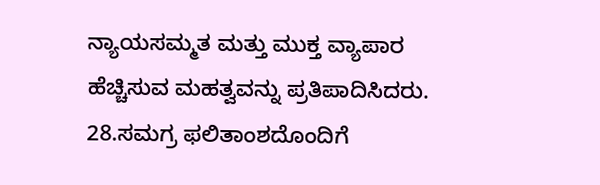ನ್ಯಾಯಸಮ್ಮತ ಮತ್ತು ಮುಕ್ತ ವ್ಯಾಪಾರ ಹೆಚ್ಚಿಸುವ ಮಹತ್ವವನ್ನು ಪ್ರತಿಪಾದಿಸಿದರು.
28.ಸಮಗ್ರ ಫಲಿತಾಂಶದೊಂದಿಗೆ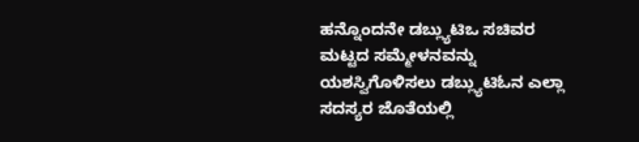ಹನ್ನೊಂದನೇ ಡಬ್ಲ್ಯುಟಿಒ ಸಚಿವರ ಮಟ್ಟದ ಸಮ್ಮೇಳನವನ್ನು ಯಶಸ್ವಿಗೊಳಿಸಲು ಡಬ್ಲ್ಯುಟಿಓನ ಎಲ್ಲಾ ಸದಸ್ಯರ ಜೊತೆಯಲ್ಲಿ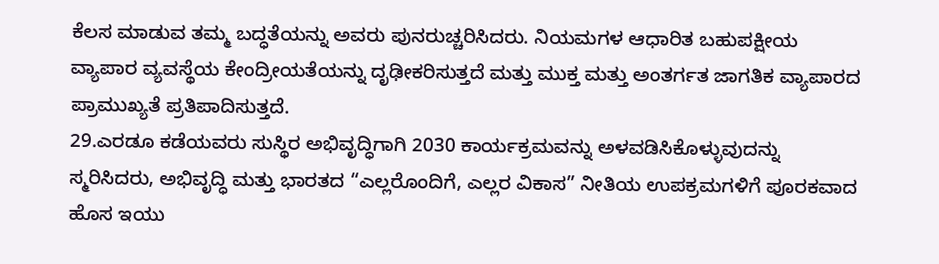ಕೆಲಸ ಮಾಡುವ ತಮ್ಮ ಬದ್ಧತೆಯನ್ನು ಅವರು ಪುನರುಚ್ಚರಿಸಿದರು. ನಿಯಮಗಳ ಆಧಾರಿತ ಬಹುಪಕ್ಷೀಯ ವ್ಯಾಪಾರ ವ್ಯವಸ್ಥೆಯ ಕೇಂದ್ರೀಯತೆಯನ್ನು ದೃಢೀಕರಿಸುತ್ತದೆ ಮತ್ತು ಮುಕ್ತ ಮತ್ತು ಅಂತರ್ಗತ ಜಾಗತಿಕ ವ್ಯಾಪಾರದ ಪ್ರಾಮುಖ್ಯತೆ ಪ್ರತಿಪಾದಿಸುತ್ತದೆ.
29.ಎರಡೂ ಕಡೆಯವರು ಸುಸ್ಥಿರ ಅಭಿವೃದ್ಧಿಗಾಗಿ 2030 ಕಾರ್ಯಕ್ರಮವನ್ನು ಅಳವಡಿಸಿಕೊಳ್ಳುವುದನ್ನು ಸ್ಮರಿಸಿದರು, ಅಭಿವೃದ್ಧಿ ಮತ್ತು ಭಾರತದ “ಎಲ್ಲರೊಂದಿಗೆ, ಎಲ್ಲರ ವಿಕಾಸ” ನೀತಿಯ ಉಪಕ್ರಮಗಳಿಗೆ ಪೂರಕವಾದ ಹೊಸ ಇಯು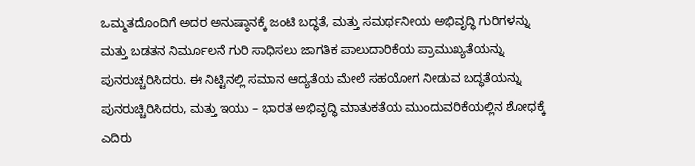ಒಮ್ಮತದೊಂದಿಗೆ ಅದರ ಅನುಷ್ಠಾನಕ್ಕೆ ಜಂಟಿ ಬದ್ಧತೆ, ಮತ್ತು ಸಮರ್ಥನೀಯ ಅಭಿವೃದ್ಧಿ ಗುರಿಗಳನ್ನು ಮತ್ತು ಬಡತನ ನಿರ್ಮೂಲನೆ ಗುರಿ ಸಾಧಿಸಲು ಜಾಗತಿಕ ಪಾಲುದಾರಿಕೆಯ ಪ್ರಾಮುಖ್ಯತೆಯನ್ನು ಪುನರುಚ್ಚರಿಸಿದರು. ಈ ನಿಟ್ಟಿನಲ್ಲಿ ಸಮಾನ ಆದ್ಯತೆಯ ಮೇಲೆ ಸಹಯೋಗ ನೀಡುವ ಬದ್ಧತೆಯನ್ನು ಪುನರುಚ್ಚಿರಿಸಿದರು, ಮತ್ತು ಇಯು – ಭಾರತ ಅಭಿವೃದ್ಧಿ ಮಾತುಕತೆಯ ಮುಂದುವರಿಕೆಯಲ್ಲಿನ ಶೋಧಕ್ಕೆ ಎದಿರು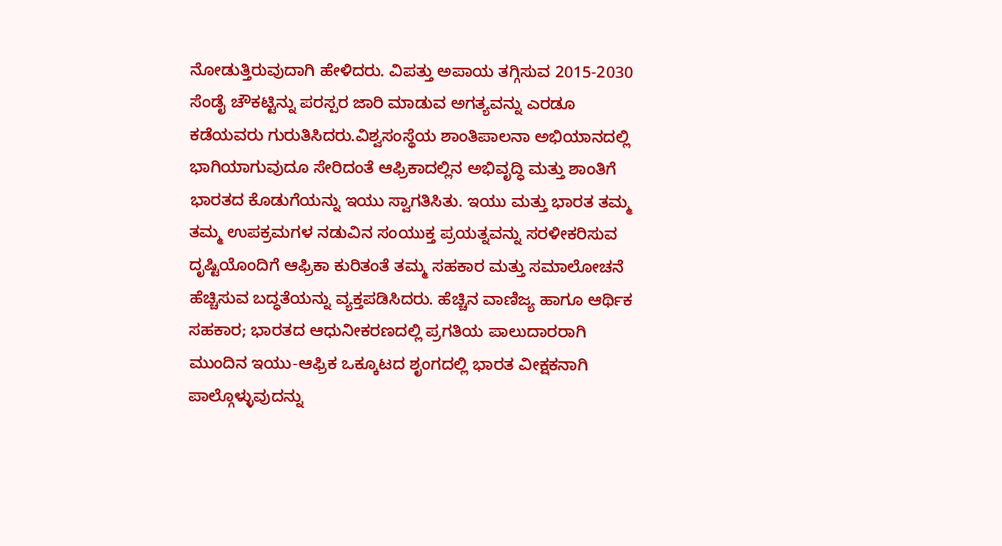ನೋಡುತ್ತಿರುವುದಾಗಿ ಹೇಳಿದರು. ವಿಪತ್ತು ಅಪಾಯ ತಗ್ಗಿಸುವ 2015-2030 ಸೆಂಡೈ ಚೌಕಟ್ಟಿನ್ನು ಪರಸ್ಪರ ಜಾರಿ ಮಾಡುವ ಅಗತ್ಯವನ್ನು ಎರಡೂ ಕಡೆಯವರು ಗುರುತಿಸಿದರು.ವಿಶ್ವಸಂಸ್ಥೆಯ ಶಾಂತಿಪಾಲನಾ ಅಭಿಯಾನದಲ್ಲಿ ಭಾಗಿಯಾಗುವುದೂ ಸೇರಿದಂತೆ ಆಫ್ರಿಕಾದಲ್ಲಿನ ಅಭಿವೃದ್ಧಿ ಮತ್ತು ಶಾಂತಿಗೆ ಭಾರತದ ಕೊಡುಗೆಯನ್ನು ಇಯು ಸ್ವಾಗತಿಸಿತು. ಇಯು ಮತ್ತು ಭಾರತ ತಮ್ಮ ತಮ್ಮ ಉಪಕ್ರಮಗಳ ನಡುವಿನ ಸಂಯುಕ್ತ ಪ್ರಯತ್ನವನ್ನು ಸರಳೀಕರಿಸುವ ದೃಷ್ಟಿಯೊಂದಿಗೆ ಆಫ್ರಿಕಾ ಕುರಿತಂತೆ ತಮ್ಮ ಸಹಕಾರ ಮತ್ತು ಸಮಾಲೋಚನೆ ಹೆಚ್ಚಿಸುವ ಬದ್ಧತೆಯನ್ನು ವ್ಯಕ್ತಪಡಿಸಿದರು. ಹೆಚ್ಚಿನ ವಾಣಿಜ್ಯ ಹಾಗೂ ಆರ್ಥಿಕ ಸಹಕಾರ; ಭಾರತದ ಆಧುನೀಕರಣದಲ್ಲಿ ಪ್ರಗತಿಯ ಪಾಲುದಾರರಾಗಿ ಮುಂದಿನ ಇಯು-ಆಫ್ರಿಕ ಒಕ್ಕೂಟದ ಶೃಂಗದಲ್ಲಿ ಭಾರತ ವೀಕ್ಷಕನಾಗಿ ಪಾಲ್ಗೊಳ್ಳುವುದನ್ನು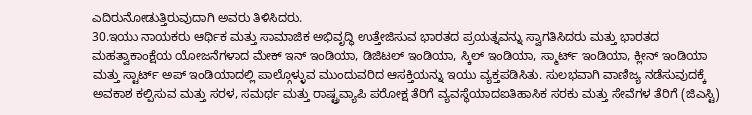ಎದಿರುನೋಡುತ್ತಿರುವುದಾಗಿ ಅವರು ತಿಳಿಸಿದರು.
30.ಇಯು ನಾಯಕರು ಆರ್ಥಿಕ ಮತ್ತು ಸಾಮಾಜಿಕ ಅಭಿವೃದ್ಧಿ ಉತ್ತೇಜಿಸುವ ಭಾರತದ ಪ್ರಯತ್ನವನ್ನು ಸ್ವಾಗತಿಸಿದರು ಮತ್ತು ಭಾರತದ ಮಹತ್ವಾಕಾಂಕ್ಷೆಯ ಯೋಜನೆಗಳಾದ ಮೇಕ್ ಇನ್ ಇಂಡಿಯಾ, ಡಿಜಿಟಲ್ ಇಂಡಿಯಾ, ಸ್ಕಿಲ್ ಇಂಡಿಯಾ, ಸ್ಮಾರ್ಟ್ ಇಂಡಿಯಾ, ಕ್ಲೀನ್ ಇಂಡಿಯಾ ಮತ್ತು ಸ್ಟಾರ್ಟ್ ಅಪ್ ಇಂಡಿಯಾದಲ್ಲಿ ಪಾಲ್ಗೊಳ್ಳುವ ಮುಂದುವರಿದ ಆಸಕ್ತಿಯನ್ನು ಇಯು ವ್ಯಕ್ತಪಡಿಸಿತು. ಸುಲಭವಾಗಿ ವಾಣಿಜ್ಯ ನಡೆಸುವುದಕ್ಕೆ ಅವಕಾಶ ಕಲ್ಪಿಸುವ ಮತ್ತು ಸರಳ, ಸಮರ್ಥ ಮತ್ತು ರಾಷ್ಟ್ರವ್ಯಾಪಿ ಪರೋಕ್ಷ ತೆರಿಗೆ ವ್ಯವಸ್ಥೆಯಾದಐತಿಹಾಸಿಕ ಸರಕು ಮತ್ತು ಸೇವೆಗಳ ತೆರಿಗೆ (ಜಿಎಸ್ಟಿ)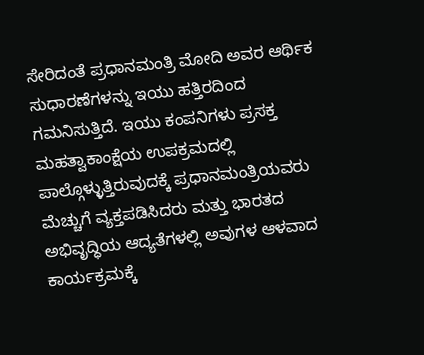ಸೇರಿದಂತೆ ಪ್ರಧಾನಮಂತ್ರಿ ಮೋದಿ ಅವರ ಆರ್ಥಿಕ ಸುಧಾರಣೆಗಳನ್ನು ಇಯು ಹತ್ತಿರದಿಂದ ಗಮನಿಸುತ್ತಿದೆ. ಇಯು ಕಂಪನಿಗಳು ಪ್ರಸಕ್ತ ಮಹತ್ವಾಕಾಂಕ್ಷೆಯ ಉಪಕ್ರಮದಲ್ಲಿ ಪಾಲ್ಗೊಳ್ಳುತ್ತಿರುವುದಕ್ಕೆ ಪ್ರಧಾನಮಂತ್ರಿಯವರು ಮೆಚ್ಚುಗೆ ವ್ಯಕ್ತಪಡಿಸಿದರು ಮತ್ತು ಭಾರತದ ಅಭಿವೃದ್ಧಿಯ ಆದ್ಯತೆಗಳಲ್ಲಿ ಅವುಗಳ ಆಳವಾದ ಕಾರ್ಯಕ್ರಮಕ್ಕೆ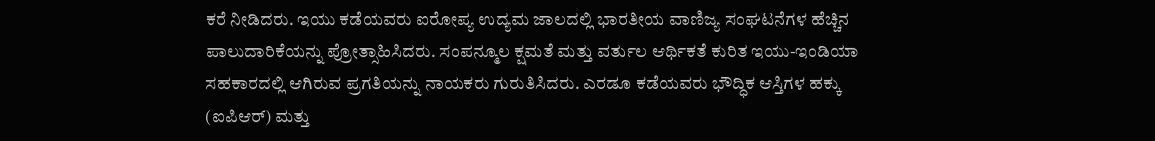ಕರೆ ನೀಡಿದರು. ಇಯು ಕಡೆಯವರು ಐರೋಪ್ಯ ಉದ್ಯಮ ಜಾಲದಲ್ಲಿ ಭಾರತೀಯ ವಾಣಿಜ್ಯ ಸಂಘಟನೆಗಳ ಹೆಚ್ಚಿನ ಪಾಲುದಾರಿಕೆಯನ್ನು ಪ್ರೋತ್ಸಾಹಿಸಿದರು. ಸಂಪನ್ಮೂಲ ಕ್ಷಮತೆ ಮತ್ತು ವರ್ತುಲ ಆರ್ಥಿಕತೆ ಕುರಿತ ಇಯು-ಇಂಡಿಯಾ ಸಹಕಾರದಲ್ಲಿ ಆಗಿರುವ ಪ್ರಗತಿಯನ್ನು ನಾಯಕರು ಗುರುತಿಸಿದರು. ಎರಡೂ ಕಡೆಯವರು ಭೌದ್ಧಿಕ ಆಸ್ತಿಗಳ ಹಕ್ಕು (ಐಪಿಆರ್) ಮತ್ತು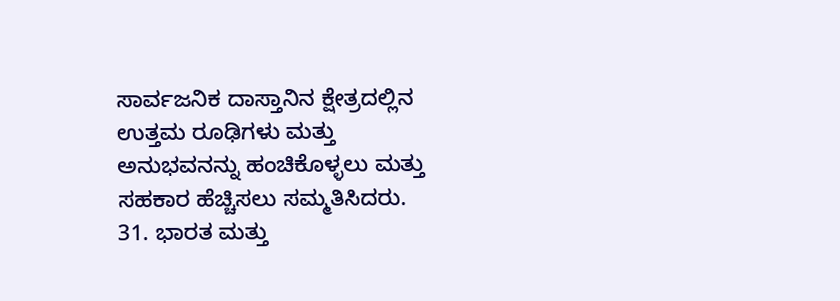ಸಾರ್ವಜನಿಕ ದಾಸ್ತಾನಿನ ಕ್ಷೇತ್ರದಲ್ಲಿನ ಉತ್ತಮ ರೂಢಿಗಳು ಮತ್ತು ಅನುಭವನನ್ನು ಹಂಚಿಕೊಳ್ಳಲು ಮತ್ತು ಸಹಕಾರ ಹೆಚ್ಚಿಸಲು ಸಮ್ಮತಿಸಿದರು.
31. ಭಾರತ ಮತ್ತು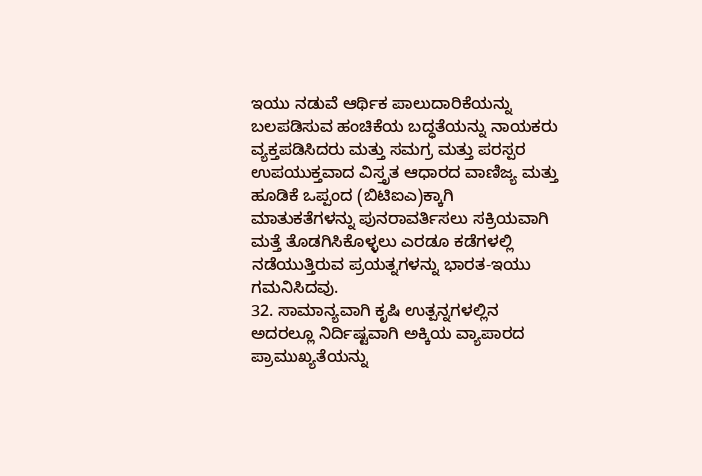ಇಯು ನಡುವೆ ಆರ್ಥಿಕ ಪಾಲುದಾರಿಕೆಯನ್ನು ಬಲಪಡಿಸುವ ಹಂಚಿಕೆಯ ಬದ್ಧತೆಯನ್ನು ನಾಯಕರು ವ್ಯಕ್ತಪಡಿಸಿದರು ಮತ್ತು ಸಮಗ್ರ ಮತ್ತು ಪರಸ್ಪರ ಉಪಯುಕ್ತವಾದ ವಿಸ್ತೃತ ಆಧಾರದ ವಾಣಿಜ್ಯ ಮತ್ತು ಹೂಡಿಕೆ ಒಪ್ಪಂದ (ಬಿಟಿಐಎ)ಕ್ಕಾಗಿ ಮಾತುಕತೆಗಳನ್ನು ಪುನರಾವರ್ತಿಸಲು ಸಕ್ರಿಯವಾಗಿ ಮತ್ತೆ ತೊಡಗಿಸಿಕೊಳ್ಳಲು ಎರಡೂ ಕಡೆಗಳಲ್ಲಿ ನಡೆಯುತ್ತಿರುವ ಪ್ರಯತ್ನಗಳನ್ನು ಭಾರತ-ಇಯು ಗಮನಿಸಿದವು.
32. ಸಾಮಾನ್ಯವಾಗಿ ಕೃಷಿ ಉತ್ಪನ್ನಗಳಲ್ಲಿನ ಅದರಲ್ಲೂ ನಿರ್ದಿಷ್ಟವಾಗಿ ಅಕ್ಕಿಯ ವ್ಯಾಪಾರದ ಪ್ರಾಮುಖ್ಯತೆಯನ್ನು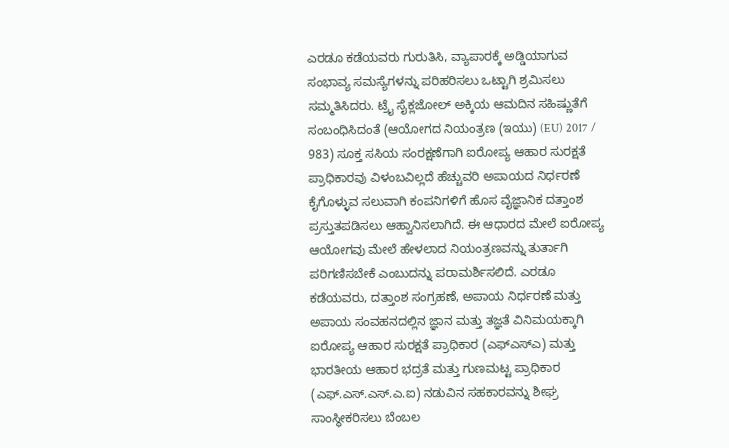ಎರಡೂ ಕಡೆಯವರು ಗುರುತಿಸಿ, ವ್ಯಾಪಾರಕ್ಕೆ ಅಡ್ಡಿಯಾಗುವ ಸಂಭಾವ್ಯ ಸಮಸ್ಯೆಗಳನ್ನು ಪರಿಹರಿಸಲು ಒಟ್ಟಾಗಿ ಶ್ರಮಿಸಲು ಸಮ್ಮತಿಸಿದರು. ಟ್ರೈ ಸೈಕ್ಲಜೋಲ್ ಅಕ್ಕಿಯ ಆಮದಿನ ಸಹಿಷ್ಣುತೆಗೆ ಸಂಬಂಧಿಸಿದಂತೆ (ಆಯೋಗದ ನಿಯಂತ್ರಣ (ಇಯು) (EU) 2017 / 983) ಸೂಕ್ತ ಸಸಿಯ ಸಂರಕ್ಷಣೆಗಾಗಿ ಐರೋಪ್ಯ ಆಹಾರ ಸುರಕ್ಷತೆ ಪ್ರಾಧಿಕಾರವು ವಿಳಂಬವಿಲ್ಲದೆ ಹೆಚ್ಚುವರಿ ಅಪಾಯದ ನಿರ್ಧರಣೆ ಕೈಗೊಳ್ಳುವ ಸಲುವಾಗಿ ಕಂಪನಿಗಳಿಗೆ ಹೊಸ ವೈಜ್ಞಾನಿಕ ದತ್ತಾಂಶ ಪ್ರಸ್ತುತಪಡಿಸಲು ಆಹ್ವಾನಿಸಲಾಗಿದೆ. ಈ ಆಧಾರದ ಮೇಲೆ ಐರೋಪ್ಯ ಆಯೋಗವು ಮೇಲೆ ಹೇಳಲಾದ ನಿಯಂತ್ರಣವನ್ನು ತುರ್ತಾಗಿ ಪರಿಗಣಿಸಬೇಕೆ ಎಂಬುದನ್ನು ಪರಾಮರ್ಶಿಸಲಿದೆ. ಎರಡೂ ಕಡೆಯವರು, ದತ್ತಾಂಶ ಸಂಗ್ರಹಣೆ, ಅಪಾಯ ನಿರ್ಧರಣೆ ಮತ್ತು ಅಪಾಯ ಸಂವಹನದಲ್ಲಿನ ಜ್ಞಾನ ಮತ್ತು ತಜ್ಞತೆ ವಿನಿಮಯಕ್ಕಾಗಿ ಐರೋಪ್ಯ ಆಹಾರ ಸುರಕ್ಷತೆ ಪ್ರಾಧಿಕಾರ (ಎಫ್ಎಸ್ಎ) ಮತ್ತು ಭಾರತೀಯ ಆಹಾರ ಭದ್ರತೆ ಮತ್ತು ಗುಣಮಟ್ಟ ಪ್ರಾಧಿಕಾರ (ಎಫ್.ಎಸ್.ಎಸ್.ಎ.ಐ) ನಡುವಿನ ಸಹಕಾರವನ್ನು ಶೀಘ್ರ ಸಾಂಸ್ಥೀಕರಿಸಲು ಬೆಂಬಲ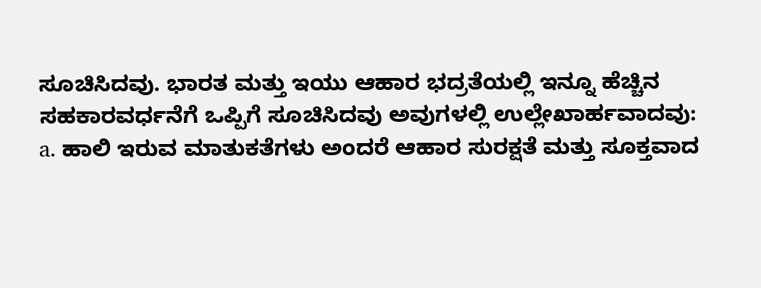ಸೂಚಿಸಿದವು. ಭಾರತ ಮತ್ತು ಇಯು ಆಹಾರ ಭದ್ರತೆಯಲ್ಲಿ ಇನ್ನೂ ಹೆಚ್ಚಿನ ಸಹಕಾರವರ್ಧನೆಗೆ ಒಪ್ಪಿಗೆ ಸೂಚಿಸಿದವು ಅವುಗಳಲ್ಲಿ ಉಲ್ಲೇಖಾರ್ಹವಾದವು:
a. ಹಾಲಿ ಇರುವ ಮಾತುಕತೆಗಳು ಅಂದರೆ ಆಹಾರ ಸುರಕ್ಷತೆ ಮತ್ತು ಸೂಕ್ತವಾದ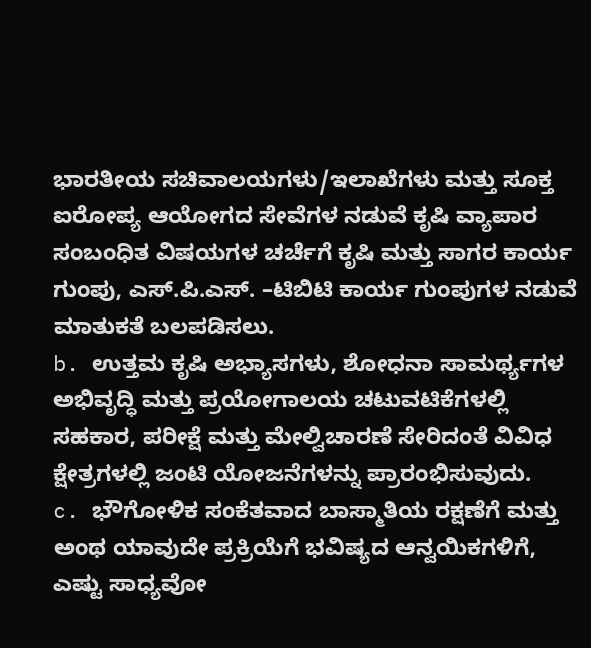ಭಾರತೀಯ ಸಚಿವಾಲಯಗಳು/ಇಲಾಖೆಗಳು ಮತ್ತು ಸೂಕ್ತ ಐರೋಪ್ಯ ಆಯೋಗದ ಸೇವೆಗಳ ನಡುವೆ ಕೃಷಿ ವ್ಯಾಪಾರ ಸಂಬಂಧಿತ ವಿಷಯಗಳ ಚರ್ಚೆಗೆ ಕೃಷಿ ಮತ್ತು ಸಾಗರ ಕಾರ್ಯ ಗುಂಪು, ಎಸ್.ಪಿ.ಎಸ್. –ಟಿಬಿಟಿ ಕಾರ್ಯ ಗುಂಪುಗಳ ನಡುವೆ ಮಾತುಕತೆ ಬಲಪಡಿಸಲು.
b. ಉತ್ತಮ ಕೃಷಿ ಅಭ್ಯಾಸಗಳು, ಶೋಧನಾ ಸಾಮರ್ಥ್ಯಗಳ ಅಭಿವೃದ್ಧಿ ಮತ್ತು ಪ್ರಯೋಗಾಲಯ ಚಟುವಟಿಕೆಗಳಲ್ಲಿ ಸಹಕಾರ, ಪರೀಕ್ಷೆ ಮತ್ತು ಮೇಲ್ವಿಚಾರಣೆ ಸೇರಿದಂತೆ ವಿವಿಧ ಕ್ಷೇತ್ರಗಳಲ್ಲಿ ಜಂಟಿ ಯೋಜನೆಗಳನ್ನು ಪ್ರಾರಂಭಿಸುವುದು.
c. ಭೌಗೋಳಿಕ ಸಂಕೆತವಾದ ಬಾಸ್ಮಾತಿಯ ರಕ್ಷಣೆಗೆ ಮತ್ತು ಅಂಥ ಯಾವುದೇ ಪ್ರಕ್ರಿಯೆಗೆ ಭವಿಷ್ಯದ ಆನ್ವಯಿಕಗಳಿಗೆ, ಎಷ್ಟು ಸಾಧ್ಯವೋ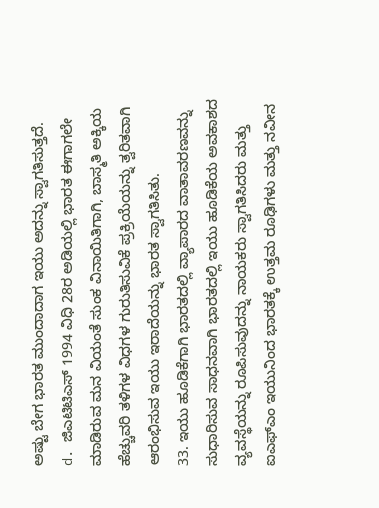ಅಷ್ಟು ಬೇಗ ಭಾರತ ಮುಂದಾದಾಗ ಇಯು ಅದನ್ನು ಸ್ವಾಗತಿಸುತ್ತದೆ.
d. ಜಿಎಟಿಟಿಎಸ್ 1994 ವಿಧಿ 28ರ ಅಡಿಯಲ್ಲಿ ಭಾರತ ಈಗಾಗಲೇ ಮಾಡಿರುವ ಮನ ವಿಯಂತೆ ಸುಂಕ ವಿನಾಯಿತಿಗಾಗಿ, ಬಾಸ್ಮತಿ ಅಕ್ಕಿಯ ಹೆಚ್ಚುವರಿ ತಳಿಗಳ ವಿಧಗಳ ಗುರುತಿಸುವಿಕೆ ಪ್ರಕ್ರಿಯೆಯನ್ನು ತ್ವರಿತವಾಗಿ ಆರಂಭಿಸುವ ಇಯು ಇರಾದೆಯನ್ನು ಭಾರತ ಸ್ವಾಗತಿಸಿತು.
33. ಇಯು ಹೂಡಿಕೆಗಾಗಿ ಭಾರತದಲ್ಲಿ ವ್ಯಾಪಾರದ ವಾತಾವರಣವನ್ನು ಸುಧಾರಿಸುವ ಸಾಧನವಾಗಿ ಭಾರತದಲ್ಲಿ ಇಯು ಹೂಡಿಕೆಯ ಅವಕಾಶದ ವ್ಯವಸ್ಥೆಯನ್ನು ರೂಪಿಸುವುದನ್ನು ನಾಯಕರು ಸ್ವಾಗತಿಸಿದರು ಮತ್ತು ಐಎಫ್ಎಂ ಇಯುನಿಂದ ಭಾರತಕ್ಕೆ ಉತ್ತಮ ರೂಢಿಗಳು ಮತ್ತು ನವೀನ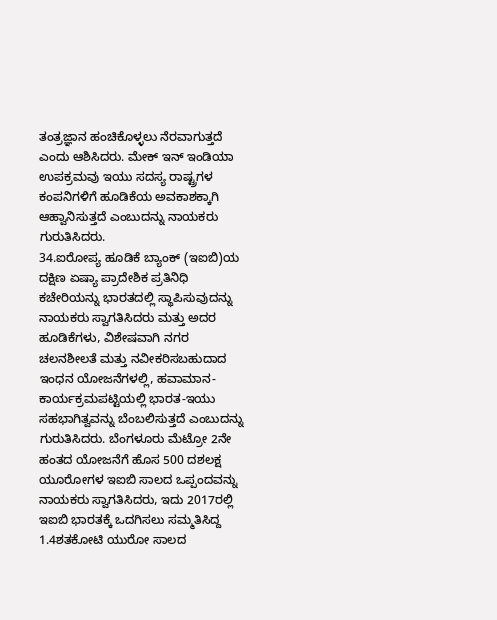ತಂತ್ರಜ್ಞಾನ ಹಂಚಿಕೊಳ್ಳಲು ನೆರವಾಗುತ್ತದೆ ಎಂದು ಆಶಿಸಿದರು. ಮೇಕ್ ಇನ್ ಇಂಡಿಯಾ ಉಪಕ್ರಮವು ಇಯು ಸದಸ್ಯ ರಾಷ್ಟ್ರಗಳ ಕಂಪನಿಗಳಿಗೆ ಹೂಡಿಕೆಯ ಅವಕಾಶಕ್ಕಾಗಿ ಆಹ್ವಾನಿಸುತ್ತದೆ ಎಂಬುದನ್ನು ನಾಯಕರು ಗುರುತಿಸಿದರು.
34.ಐರೋಪ್ಯ ಹೂಡಿಕೆ ಬ್ಯಾಂಕ್ (ಇಐಬಿ)ಯ ದಕ್ಷಿಣ ಏಷ್ಯಾ ಪ್ರಾದೇಶಿಕ ಪ್ರತಿನಿಧಿ ಕಚೇರಿಯನ್ನು ಭಾರತದಲ್ಲಿ ಸ್ಥಾಪಿಸುವುದನ್ನು ನಾಯಕರು ಸ್ವಾಗತಿಸಿದರು ಮತ್ತು ಅದರ ಹೂಡಿಕೆಗಳು, ವಿಶೇಷವಾಗಿ ನಗರ ಚಲನಶೀಲತೆ ಮತ್ತು ನವೀಕರಿಸಬಹುದಾದ ಇಂಧನ ಯೋಜನೆಗಳಲ್ಲಿ, ಹವಾಮಾನ-ಕಾರ್ಯಕ್ರಮಪಟ್ಟಿಯಲ್ಲಿ ಭಾರತ-ಇಯು ಸಹಭಾಗಿತ್ವವನ್ನು ಬೆಂಬಲಿಸುತ್ತದೆ ಎಂಬುದನ್ನು ಗುರುತಿಸಿದರು. ಬೆಂಗಳೂರು ಮೆಟ್ರೋ 2ನೇ ಹಂತದ ಯೋಜನೆಗೆ ಹೊಸ 500 ದಶಲಕ್ಷ ಯೂರೋಗಳ ಇಐಬಿ ಸಾಲದ ಒಪ್ಪಂದವನ್ನು ನಾಯಕರು ಸ್ವಾಗತಿಸಿದರು, ಇದು 2017ರಲ್ಲಿ ಇಐಬಿ ಭಾರತಕ್ಕೆ ಒದಗಿಸಲು ಸಮ್ಮತಿಸಿದ್ದ 1.4ಶತಕೋಟಿ ಯುರೋ ಸಾಲದ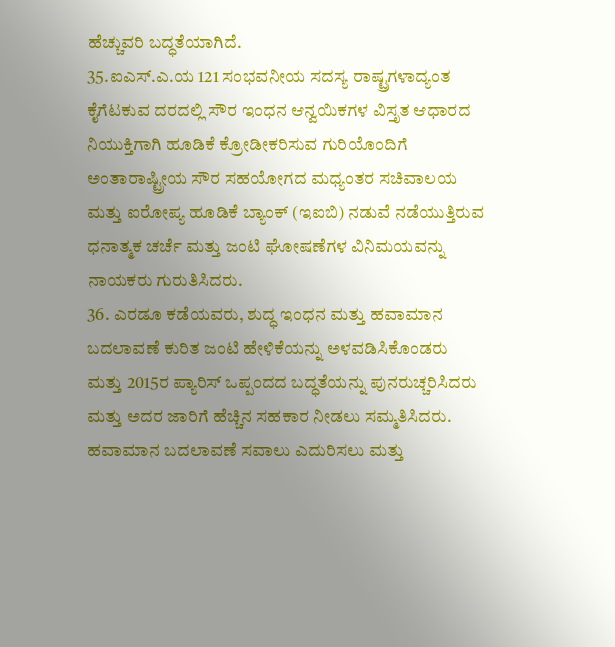ಹೆಚ್ಚುವರಿ ಬದ್ಧತೆಯಾಗಿದೆ.
35.ಐಎಸ್.ಎ.ಯ 121 ಸಂಭವನೀಯ ಸದಸ್ಯ ರಾಷ್ಟ್ರಗಳಾದ್ಯಂತ ಕೈಗೆಟಕುವ ದರದಲ್ಲಿ ಸೌರ ಇಂಧನ ಆನ್ವಯಿಕಗಳ ವಿಸ್ತೃತ ಆಧಾರದ ನಿಯುಕ್ತಿಗಾಗಿ ಹೂಡಿಕೆ ಕ್ರೋಡೀಕರಿಸುವ ಗುರಿಯೊಂದಿಗೆ ಅಂತಾರಾಷ್ಟ್ರೀಯ ಸೌರ ಸಹಯೋಗದ ಮಧ್ಯಂತರ ಸಚಿವಾಲಯ ಮತ್ತು ಐರೋಪ್ಯ ಹೂಡಿಕೆ ಬ್ಯಾಂಕ್ (ಇಐಬಿ) ನಡುವೆ ನಡೆಯುತ್ತಿರುವ ಧನಾತ್ಮಕ ಚರ್ಚೆ ಮತ್ತು ಜಂಟಿ ಘೋಷಣೆಗಳ ವಿನಿಮಯವನ್ನು ನಾಯಕರು ಗುರುತಿಸಿದರು.
36. ಎರಡೂ ಕಡೆಯವರು, ಶುದ್ಧ ಇಂಧನ ಮತ್ತು ಹವಾಮಾನ ಬದಲಾವಣೆ ಕುರಿತ ಜಂಟಿ ಹೇಳಿಕೆಯನ್ನು ಅಳವಡಿಸಿಕೊಂಡರು ಮತ್ತು 2015ರ ಪ್ಯಾರಿಸ್ ಒಪ್ಪಂದದ ಬದ್ಧತೆಯನ್ನು ಪುನರುಚ್ಚರಿಸಿದರು ಮತ್ತು ಅದರ ಜಾರಿಗೆ ಹೆಚ್ಚಿನ ಸಹಕಾರ ನೀಡಲು ಸಮ್ಮತಿಸಿದರು. ಹವಾಮಾನ ಬದಲಾವಣೆ ಸವಾಲು ಎದುರಿಸಲು ಮತ್ತು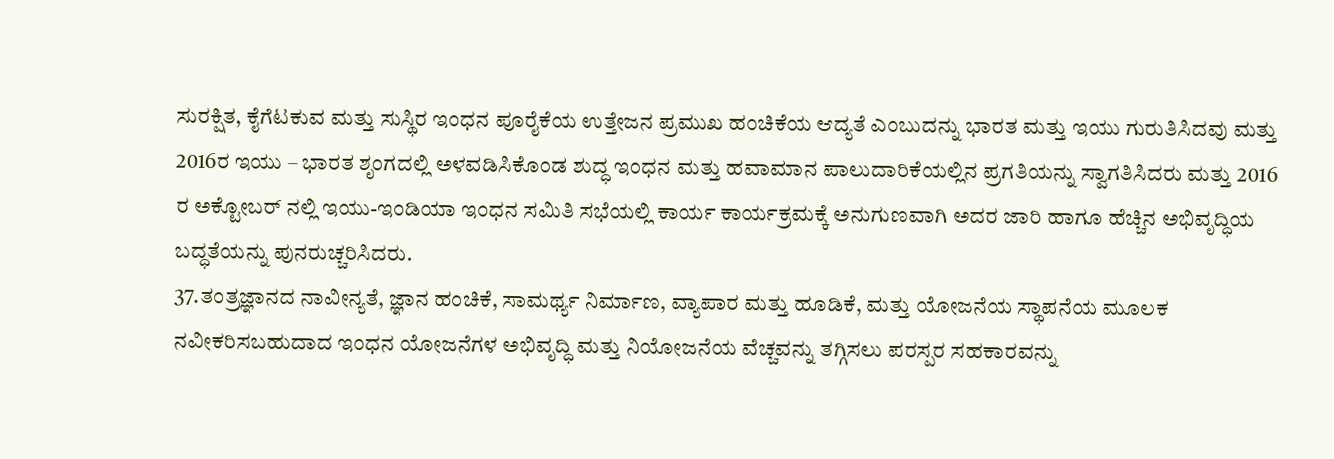ಸುರಕ್ಷಿತ, ಕೈಗೆಟಕುವ ಮತ್ತು ಸುಸ್ಥಿರ ಇಂಧನ ಪೂರೈಕೆಯ ಉತ್ತೇಜನ ಪ್ರಮುಖ ಹಂಚಿಕೆಯ ಆದ್ಯತೆ ಎಂಬುದನ್ನು ಭಾರತ ಮತ್ತು ಇಯು ಗುರುತಿಸಿದವು ಮತ್ತು 2016ರ ಇಯು – ಭಾರತ ಶೃಂಗದಲ್ಲಿ ಅಳವಡಿಸಿಕೊಂಡ ಶುದ್ಧ ಇಂಧನ ಮತ್ತು ಹವಾಮಾನ ಪಾಲುದಾರಿಕೆಯಲ್ಲಿನ ಪ್ರಗತಿಯನ್ನು ಸ್ವಾಗತಿಸಿದರು ಮತ್ತು 2016 ರ ಅಕ್ಟೋಬರ್ ನಲ್ಲಿ ಇಯು-ಇಂಡಿಯಾ ಇಂಧನ ಸಮಿತಿ ಸಭೆಯಲ್ಲಿ ಕಾರ್ಯ ಕಾರ್ಯಕ್ರಮಕ್ಕೆ ಅನುಗುಣವಾಗಿ ಅದರ ಜಾರಿ ಹಾಗೂ ಹೆಚ್ಚಿನ ಅಭಿವೃದ್ಧಿಯ ಬದ್ಧತೆಯನ್ನು ಪುನರುಚ್ಚರಿಸಿದರು.
37.ತಂತ್ರಜ್ಞಾನದ ನಾವೀನ್ಯತೆ, ಜ್ಞಾನ ಹಂಚಿಕೆ, ಸಾಮರ್ಥ್ಯ ನಿರ್ಮಾಣ, ವ್ಯಾಪಾರ ಮತ್ತು ಹೂಡಿಕೆ, ಮತ್ತು ಯೋಜನೆಯ ಸ್ಥಾಪನೆಯ ಮೂಲಕ ನವೀಕರಿಸಬಹುದಾದ ಇಂಧನ ಯೋಜನೆಗಳ ಅಭಿವೃದ್ಧಿ ಮತ್ತು ನಿಯೋಜನೆಯ ವೆಚ್ಚವನ್ನು ತಗ್ಗಿಸಲು ಪರಸ್ಪರ ಸಹಕಾರವನ್ನು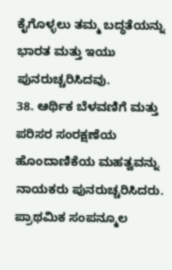ಕೈಗೊಳ್ಳಲು ತಮ್ಮ ಬದ್ಧತೆಯನ್ನು ಭಾರತ ಮತ್ತು ಇಯು ಪುನರುಚ್ಚರಿಸಿದವು.
38. ಆರ್ಥಿಕ ಬೆಳವಣಿಗೆ ಮತ್ತು ಪರಿಸರ ಸಂರಕ್ಷಣೆಯ ಹೊಂದಾಣಿಕೆಯ ಮಹತ್ವವನ್ನು ನಾಯಕರು ಪುನರುಚ್ಚರಿಸಿದರು. ಪ್ರಾಥಮಿಕ ಸಂಪನ್ಮೂಲ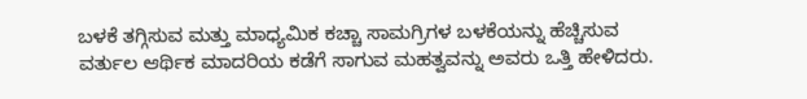ಬಳಕೆ ತಗ್ಗಿಸುವ ಮತ್ತು ಮಾಧ್ಯಮಿಕ ಕಚ್ಚಾ ಸಾಮಗ್ರಿಗಳ ಬಳಕೆಯನ್ನು ಹೆಚ್ಚಿಸುವ ವರ್ತುಲ ಆರ್ಥಿಕ ಮಾದರಿಯ ಕಡೆಗೆ ಸಾಗುವ ಮಹತ್ವವನ್ನು ಅವರು ಒತ್ತಿ ಹೇಳಿದರು.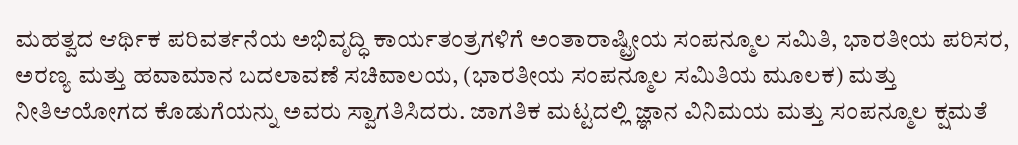ಮಹತ್ವದ ಆರ್ಥಿಕ ಪರಿವರ್ತನೆಯ ಅಭಿವೃದ್ಧಿ ಕಾರ್ಯತಂತ್ರಗಳಿಗೆ ಅಂತಾರಾಷ್ಟ್ರೀಯ ಸಂಪನ್ಮೂಲ ಸಮಿತಿ, ಭಾರತೀಯ ಪರಿಸರ, ಅರಣ್ಯ ಮತ್ತು ಹವಾಮಾನ ಬದಲಾವಣೆ ಸಚಿವಾಲಯ, (ಭಾರತೀಯ ಸಂಪನ್ಮೂಲ ಸಮಿತಿಯ ಮೂಲಕ) ಮತ್ತು ನೀತಿಆಯೋಗದ ಕೊಡುಗೆಯನ್ನು ಅವರು ಸ್ವಾಗತಿಸಿದರು. ಜಾಗತಿಕ ಮಟ್ಟದಲ್ಲಿ ಜ್ಞಾನ ವಿನಿಮಯ ಮತ್ತು ಸಂಪನ್ಮೂಲ ಕ್ಷಮತೆ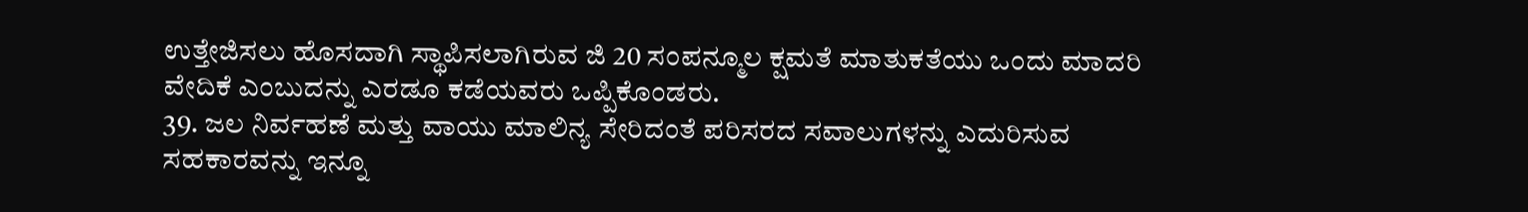ಉತ್ತೇಜಿಸಲು ಹೊಸದಾಗಿ ಸ್ಥಾಪಿಸಲಾಗಿರುವ ಜಿ 20 ಸಂಪನ್ಮೂಲ ಕ್ಷಮತೆ ಮಾತುಕತೆಯು ಒಂದು ಮಾದರಿ ವೇದಿಕೆ ಎಂಬುದನ್ನು ಎರಡೂ ಕಡೆಯವರು ಒಪ್ಪಿಕೊಂಡರು.
39. ಜಲ ನಿರ್ವಹಣೆ ಮತ್ತು ವಾಯು ಮಾಲಿನ್ಯ ಸೇರಿದಂತೆ ಪರಿಸರದ ಸವಾಲುಗಳನ್ನು ಎದುರಿಸುವ ಸಹಕಾರವನ್ನು ಇನ್ನೂ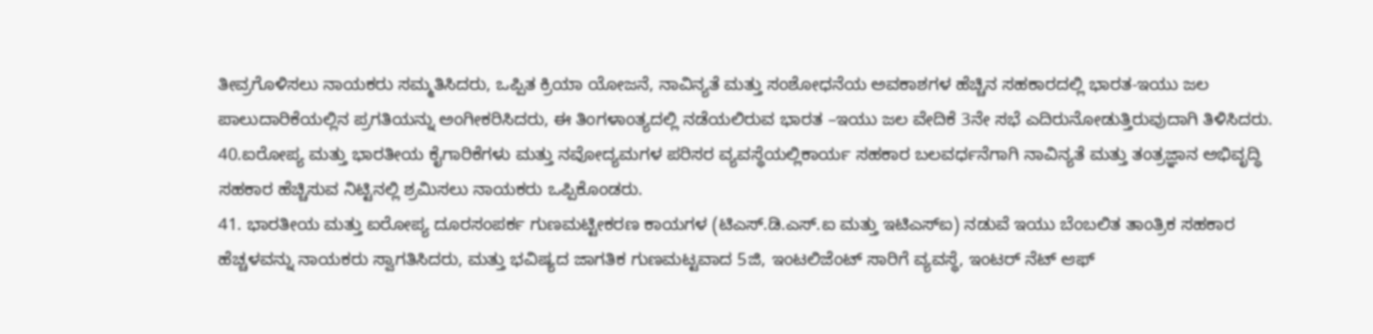ತೀವ್ರಗೊಳಿಸಲು ನಾಯಕರು ಸಮ್ಮತಿಸಿದರು, ಒಪ್ಪಿತ ಕ್ರಿಯಾ ಯೋಜನೆ, ನಾವಿನ್ಯತೆ ಮತ್ತು ಸಂಶೋಧನೆಯ ಅವಕಾಶಗಳ ಹೆಚ್ಚಿನ ಸಹಕಾರದಲ್ಲಿ ಭಾರತ-ಇಯು ಜಲ ಪಾಲುದಾರಿಕೆಯಲ್ಲಿನ ಪ್ರಗತಿಯನ್ನು ಅಂಗೀಕರಿಸಿದರು, ಈ ತಿಂಗಳಾಂತ್ಯದಲ್ಲಿ ನಡೆಯಲಿರುವ ಭಾರತ –ಇಯು ಜಲ ವೇದಿಕೆ 3ನೇ ಸಭೆ ಎದಿರುನೋಡುತ್ತಿರುವುದಾಗಿ ತಿಳಿಸಿದರು.
40.ಐರೋಪ್ಯ ಮತ್ತು ಭಾರತೀಯ ಕೈಗಾರಿಕೆಗಳು ಮತ್ತು ನವೋದ್ಯಮಗಳ ಪರಿಸರ ವ್ಯವಸ್ಥೆಯಲ್ಲಿಕಾರ್ಯ ಸಹಕಾರ ಬಲವರ್ಧನೆಗಾಗಿ ನಾವಿನ್ಯತೆ ಮತ್ತು ತಂತ್ರಜ್ಞಾನ ಅಭಿವೃದ್ಧಿ ಸಹಕಾರ ಹೆಚ್ಚಿಸುವ ನಿಟ್ಟಿನಲ್ಲಿ ಶ್ರಮಿಸಲು ನಾಯಕರು ಒಪ್ಪಿಕೊಂಡರು.
41. ಭಾರತೀಯ ಮತ್ತು ಐರೋಪ್ಯ ದೂರಸಂಪರ್ಕ ಗುಣಮಟ್ಟೀಕರಣ ಕಾಯಗಳ (ಟಿಎಸ್.ಡಿ.ಎಸ್.ಐ ಮತ್ತು ಇಟಿಎಸ್ಐ) ನಡುವೆ ಇಯು ಬೆಂಬಲಿತ ತಾಂತ್ರಿಕ ಸಹಕಾರ ಹೆಚ್ಚಳವನ್ನು ನಾಯಕರು ಸ್ವಾಗತಿಸಿದರು, ಮತ್ತು ಭವಿಷ್ಯದ ಜಾಗತಿಕ ಗುಣಮಟ್ಟವಾದ 5ಜಿ, ಇಂಟಲಿಜೆಂಟ್ ಸಾರಿಗೆ ವ್ಯವಸ್ಥೆ, ಇಂಟರ್ ನೆಟ್ ಆಫ್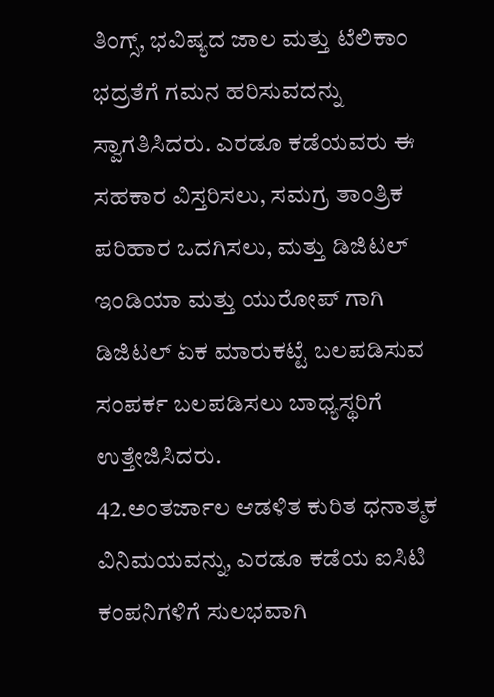ತಿಂಗ್ಸ್, ಭವಿಷ್ಯದ ಜಾಲ ಮತ್ತು ಟೆಲಿಕಾಂ ಭದ್ರತೆಗೆ ಗಮನ ಹರಿಸುವದನ್ನು ಸ್ವಾಗತಿಸಿದರು. ಎರಡೂ ಕಡೆಯವರು ಈ ಸಹಕಾರ ವಿಸ್ತರಿಸಲು, ಸಮಗ್ರ ತಾಂತ್ರಿಕ ಪರಿಹಾರ ಒದಗಿಸಲು, ಮತ್ತು ಡಿಜಿಟಲ್ ಇಂಡಿಯಾ ಮತ್ತು ಯುರೋಪ್ ಗಾಗಿ ಡಿಜಿಟಲ್ ಏಕ ಮಾರುಕಟ್ಟೆ ಬಲಪಡಿಸುವ ಸಂಪರ್ಕ ಬಲಪಡಿಸಲು ಬಾಧ್ಯಸ್ಥರಿಗೆ ಉತ್ತೇಜಿಸಿದರು.
42.ಅಂತರ್ಜಾಲ ಆಡಳಿತ ಕುರಿತ ಧನಾತ್ಮಕ ವಿನಿಮಯವನ್ನು, ಎರಡೂ ಕಡೆಯ ಐಸಿಟಿ ಕಂಪನಿಗಳಿಗೆ ಸುಲಭವಾಗಿ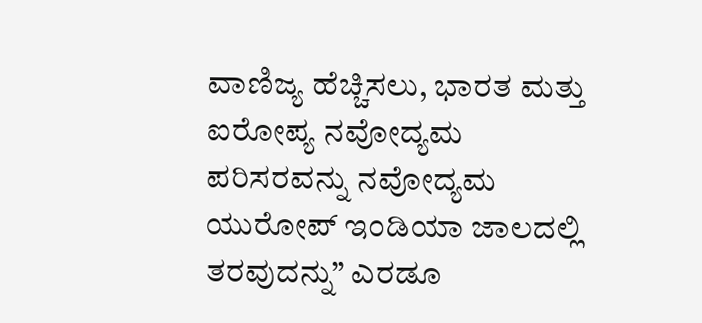ವಾಣಿಜ್ಯ ಹೆಚ್ಚಿಸಲು, ಭಾರತ ಮತ್ತು ಐರೋಪ್ಯ ನವೋದ್ಯಮ ಪರಿಸರವನ್ನು ನವೋದ್ಯಮ ಯುರೋಪ್ ಇಂಡಿಯಾ ಜಾಲದಲ್ಲಿ ತರವುದನ್ನು” ಎರಡೂ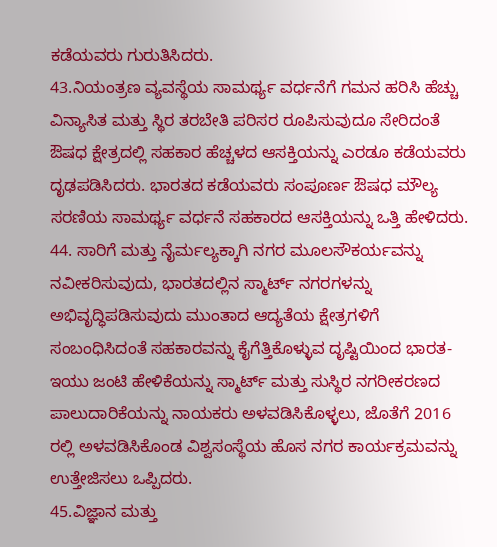ಕಡೆಯವರು ಗುರುತಿಸಿದರು.
43.ನಿಯಂತ್ರಣ ವ್ಯವಸ್ಥೆಯ ಸಾಮರ್ಥ್ಯ ವರ್ಧನೆಗೆ ಗಮನ ಹರಿಸಿ ಹೆಚ್ಚು ವಿನ್ಯಾಸಿತ ಮತ್ತು ಸ್ಥಿರ ತರಬೇತಿ ಪರಿಸರ ರೂಪಿಸುವುದೂ ಸೇರಿದಂತೆ ಔಷಧ ಕ್ಷೇತ್ರದಲ್ಲಿ ಸಹಕಾರ ಹೆಚ್ಚಳದ ಆಸಕ್ತಿಯನ್ನು ಎರಡೂ ಕಡೆಯವರು ದೃಢಪಡಿಸಿದರು. ಭಾರತದ ಕಡೆಯವರು ಸಂಪೂರ್ಣ ಔಷಧ ಮೌಲ್ಯ ಸರಣಿಯ ಸಾಮರ್ಥ್ಯ ವರ್ಧನೆ ಸಹಕಾರದ ಆಸಕ್ತಿಯನ್ನು ಒತ್ತಿ ಹೇಳಿದರು.
44. ಸಾರಿಗೆ ಮತ್ತು ನೈರ್ಮಲ್ಯಕ್ಕಾಗಿ ನಗರ ಮೂಲಸೌಕರ್ಯವನ್ನು ನವೀಕರಿಸುವುದು, ಭಾರತದಲ್ಲಿನ ಸ್ಮಾರ್ಟ್ ನಗರಗಳನ್ನು ಅಭಿವೃದ್ಧಿಪಡಿಸುವುದು ಮುಂತಾದ ಆದ್ಯತೆಯ ಕ್ಷೇತ್ರಗಳಿಗೆ ಸಂಬಂಧಿಸಿದಂತೆ ಸಹಕಾರವನ್ನು ಕೈಗೆತ್ತಿಕೊಳ್ಳುವ ದೃಷ್ಟಿಯಿಂದ ಭಾರತ-ಇಯು ಜಂಟಿ ಹೇಳಿಕೆಯನ್ನು ಸ್ಮಾರ್ಟ್ ಮತ್ತು ಸುಸ್ಥಿರ ನಗರೀಕರಣದ ಪಾಲುದಾರಿಕೆಯನ್ನು ನಾಯಕರು ಅಳವಡಿಸಿಕೊಳ್ಳಲು, ಜೊತೆಗೆ 2016 ರಲ್ಲಿ ಅಳವಡಿಸಿಕೊಂಡ ವಿಶ್ವಸಂಸ್ಥೆಯ ಹೊಸ ನಗರ ಕಾರ್ಯಕ್ರಮವನ್ನು ಉತ್ತೇಜಿಸಲು ಒಪ್ಪಿದರು.
45.ವಿಜ್ಞಾನ ಮತ್ತು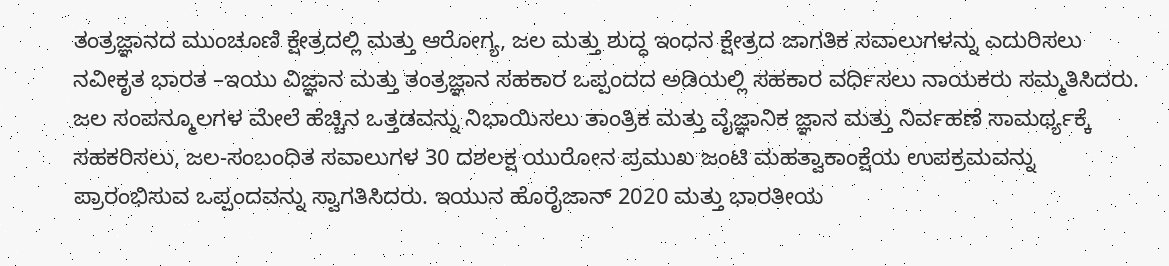ತಂತ್ರಜ್ಞಾನದ ಮುಂಚೂಣಿ ಕ್ಷೇತ್ರದಲ್ಲಿ ಮತ್ತು ಆರೋಗ್ಯ, ಜಲ ಮತ್ತು ಶುದ್ಧ ಇಂಧನ ಕ್ಷೇತ್ರದ ಜಾಗತಿಕ ಸವಾಲುಗಳನ್ನು ಎದುರಿಸಲು ನವೀಕೃತ ಭಾರತ –ಇಯು ವಿಜ್ಞಾನ ಮತ್ತು ತಂತ್ರಜ್ಞಾನ ಸಹಕಾರ ಒಪ್ಪಂದದ ಅಡಿಯಲ್ಲಿ ಸಹಕಾರ ವರ್ಧಿಸಲು ನಾಯಕರು ಸಮ್ಮತಿಸಿದರು. ಜಲ ಸಂಪನ್ಮೂಲಗಳ ಮೇಲೆ ಹೆಚ್ಚಿನ ಒತ್ತಡವನ್ನು ನಿಭಾಯಿಸಲು ತಾಂತ್ರಿಕ ಮತ್ತು ವೈಜ್ಞಾನಿಕ ಜ್ಞಾನ ಮತ್ತು ನಿರ್ವಹಣೆ ಸಾಮರ್ಥ್ಯಕ್ಕೆ ಸಹಕರಿಸಲು, ಜಲ-ಸಂಬಂಧಿತ ಸವಾಲುಗಳ 30 ದಶಲಕ್ಷ ಯುರೋನ ಪ್ರಮುಖ ಜಂಟಿ ಮಹತ್ವಾಕಾಂಕ್ಷೆಯ ಉಪಕ್ರಮವನ್ನು ಪ್ರಾರಂಭಿಸುವ ಒಪ್ಪಂದವನ್ನು ಸ್ವಾಗತಿಸಿದರು. ಇಯುನ ಹೊರೈಜಾನ್ 2020 ಮತ್ತು ಭಾರತೀಯ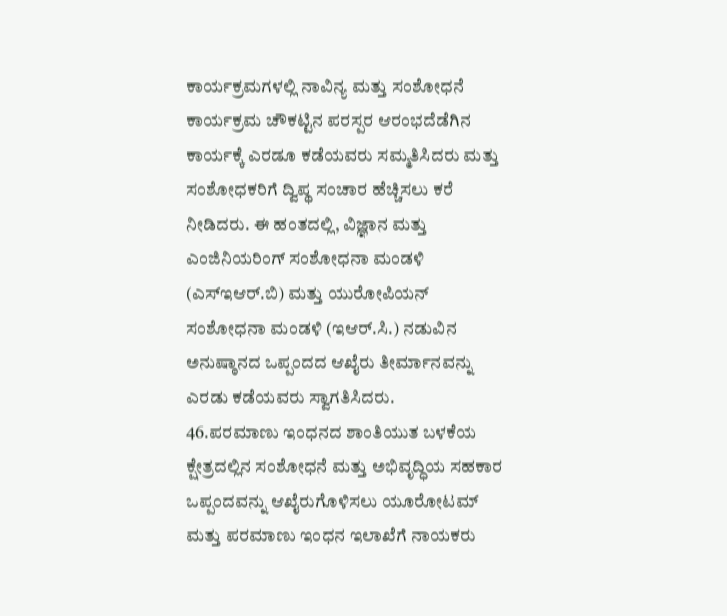ಕಾರ್ಯಕ್ರಮಗಳಲ್ಲಿ ನಾವಿನ್ಯ ಮತ್ತು ಸಂಶೋಧನೆ ಕಾರ್ಯಕ್ರಮ ಚೌಕಟ್ಟಿನ ಪರಸ್ಪರ ಆರಂಭದೆಡೆಗಿನ ಕಾರ್ಯಕ್ಕೆ ಎರಡೂ ಕಡೆಯವರು ಸಮ್ಮತಿಸಿದರು ಮತ್ತು ಸಂಶೋಧಕರಿಗೆ ದ್ವಿಪ್ಥ ಸಂಚಾರ ಹೆಚ್ಚಿಸಲು ಕರೆ ನೀಡಿದರು. ಈ ಹಂತದಲ್ಲಿ, ವಿಜ್ಞಾನ ಮತ್ತು ಎಂಜಿನಿಯರಿಂಗ್ ಸಂಶೋಧನಾ ಮಂಡಳಿ (ಎಸ್ಇಆರ್.ಬಿ) ಮತ್ತು ಯುರೋಪಿಯನ್ ಸಂಶೋಧನಾ ಮಂಡಳಿ (ಇಆರ್.ಸಿ.) ನಡುವಿನ ಅನುಷ್ಠಾನದ ಒಪ್ಪಂದದ ಆಖೈರು ತೀರ್ಮಾನವನ್ನು ಎರಡು ಕಡೆಯವರು ಸ್ವಾಗತಿಸಿದರು.
46.ಪರಮಾಣು ಇಂಧನದ ಶಾಂತಿಯುತ ಬಳಕೆಯ ಕ್ಷೇತ್ರದಲ್ಲಿನ ಸಂಶೋಧನೆ ಮತ್ತು ಅಭಿವೃದ್ಧಿಯ ಸಹಕಾರ ಒಪ್ಪಂದವನ್ನು ಆಖೈರುಗೊಳಿಸಲು ಯೂರೋಟಮ್ ಮತ್ತು ಪರಮಾಣು ಇಂಧನ ಇಲಾಖೆಗೆ ನಾಯಕರು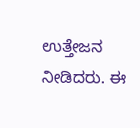ಉತ್ತೇಜನ ನೀಡಿದರು. ಈ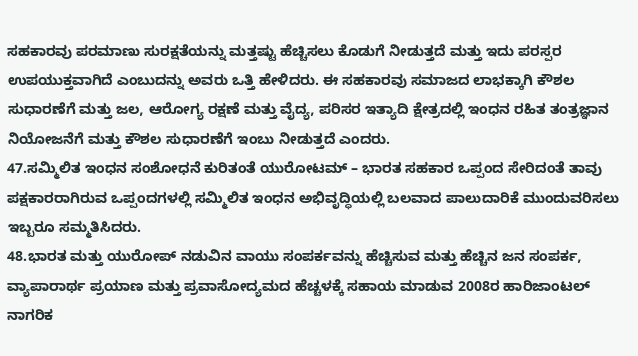ಸಹಕಾರವು ಪರಮಾಣು ಸುರಕ್ಷತೆಯನ್ನು ಮತ್ತಷ್ಟು ಹೆಚ್ಚಿಸಲು ಕೊಡುಗೆ ನೀಡುತ್ತದೆ ಮತ್ತು ಇದು ಪರಸ್ಪರ ಉಪಯುಕ್ತವಾಗಿದೆ ಎಂಬುದನ್ನು ಅವರು ಒತ್ತಿ ಹೇಳಿದರು. ಈ ಸಹಕಾರವು ಸಮಾಜದ ಲಾಭಕ್ಕಾಗಿ ಕೌಶಲ ಸುಧಾರಣೆಗೆ ಮತ್ತು ಜಲ, ಆರೋಗ್ಯ ರಕ್ಷಣೆ ಮತ್ತು ವೈದ್ಯ, ಪರಿಸರ ಇತ್ಯಾದಿ ಕ್ಷೇತ್ರದಲ್ಲಿ ಇಂಧನ ರಹಿತ ತಂತ್ರಜ್ಞಾನ ನಿಯೋಜನೆಗೆ ಮತ್ತು ಕೌಶಲ ಸುಧಾರಣೆಗೆ ಇಂಬು ನೀಡುತ್ತದೆ ಎಂದರು.
47.ಸಮ್ಮಿಲಿತ ಇಂಧನ ಸಂಶೋಧನೆ ಕುರಿತಂತೆ ಯುರೋಟಮ್ – ಭಾರತ ಸಹಕಾರ ಒಪ್ಪಂದ ಸೇರಿದಂತೆ ತಾವು ಪಕ್ಷಕಾರರಾಗಿರುವ ಒಪ್ಪಂದಗಳಲ್ಲಿ ಸಮ್ಮಿಲಿತ ಇಂಧನ ಅಭಿವೃದ್ಧಿಯಲ್ಲಿ ಬಲವಾದ ಪಾಲುದಾರಿಕೆ ಮುಂದುವರಿಸಲು ಇಬ್ಬರೂ ಸಮ್ಮತಿಸಿದರು.
48.ಭಾರತ ಮತ್ತು ಯುರೋಪ್ ನಡುವಿನ ವಾಯು ಸಂಪರ್ಕವನ್ನು ಹೆಚ್ಚಿಸುವ ಮತ್ತು ಹೆಚ್ಚಿನ ಜನ ಸಂಪರ್ಕ, ವ್ಯಾಪಾರಾರ್ಥ ಪ್ರಯಾಣ ಮತ್ತು ಪ್ರವಾಸೋದ್ಯಮದ ಹೆಚ್ಚಳಕ್ಕೆ ಸಹಾಯ ಮಾಡುವ 2008ರ ಹಾರಿಜಾಂಟಲ್ ನಾಗರಿಕ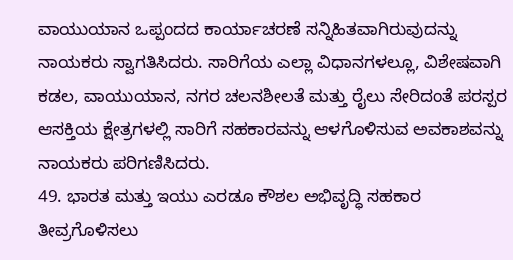ವಾಯುಯಾನ ಒಪ್ಪಂದದ ಕಾರ್ಯಾಚರಣೆ ಸನ್ನಿಹಿತವಾಗಿರುವುದನ್ನು ನಾಯಕರು ಸ್ವಾಗತಿಸಿದರು. ಸಾರಿಗೆಯ ಎಲ್ಲಾ ವಿಧಾನಗಳಲ್ಲೂ, ವಿಶೇಷವಾಗಿ ಕಡಲ, ವಾಯುಯಾನ, ನಗರ ಚಲನಶೀಲತೆ ಮತ್ತು ರೈಲು ಸೇರಿದಂತೆ ಪರಸ್ಪರ ಆಸಕ್ತಿಯ ಕ್ಷೇತ್ರಗಳಲ್ಲಿ ಸಾರಿಗೆ ಸಹಕಾರವನ್ನು ಆಳಗೊಳಿಸುವ ಅವಕಾಶವನ್ನು ನಾಯಕರು ಪರಿಗಣಿಸಿದರು.
49. ಭಾರತ ಮತ್ತು ಇಯು ಎರಡೂ ಕೌಶಲ ಅಭಿವೃದ್ಧಿ ಸಹಕಾರ ತೀವ್ರಗೊಳಿಸಲು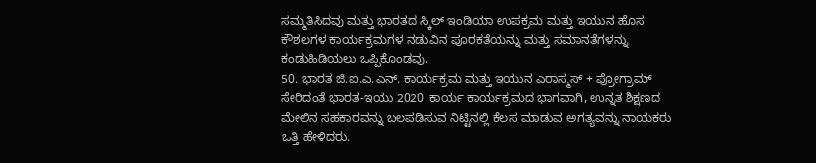ಸಮ್ಮತಿಸಿದವು ಮತ್ತು ಭಾರತದ ಸ್ಕಿಲ್ ಇಂಡಿಯಾ ಉಪಕ್ರಮ ಮತ್ತು ಇಯುನ ಹೊಸ ಕೌಶಲಗಳ ಕಾರ್ಯಕ್ರಮಗಳ ನಡುವಿನ ಪೂರಕತೆಯನ್ನು ಮತ್ತು ಸಮಾನತೆಗಳನ್ನು ಕಂಡುಹಿಡಿಯಲು ಒಪ್ಪಿಕೊಂಡವು.
50. ಭಾರತ ಜಿ.ಐ.ಎ.ಎನ್. ಕಾರ್ಯಕ್ರಮ ಮತ್ತು ಇಯುನ ಎರಾಸ್ಮಸ್ + ಪ್ರೋಗ್ರಾಮ್ ಸೇರಿದಂತೆ ಭಾರತ-ಇಯು 2020 ಕಾರ್ಯ ಕಾರ್ಯಕ್ರಮದ ಭಾಗವಾಗಿ, ಉನ್ನತ ಶಿಕ್ಷಣದ ಮೇಲಿನ ಸಹಕಾರವನ್ನು ಬಲಪಡಿಸುವ ನಿಟ್ಟಿನಲ್ಲಿ ಕೆಲಸ ಮಾಡುವ ಅಗತ್ಯವನ್ನು ನಾಯಕರು ಒತ್ತಿ ಹೇಳಿದರು.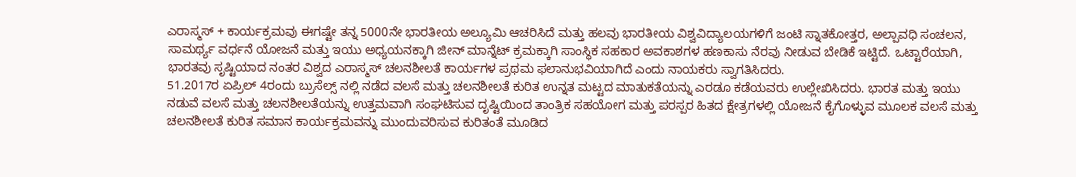ಎರಾಸ್ಮಸ್ + ಕಾರ್ಯಕ್ರಮವು ಈಗಷ್ಟೇ ತನ್ನ 5000ನೇ ಭಾರತೀಯ ಅಲ್ಯೂಮಿ ಆಚರಿಸಿದೆ ಮತ್ತು ಹಲವು ಭಾರತೀಯ ವಿಶ್ವವಿದ್ಯಾಲಯಗಳಿಗೆ ಜಂಟಿ ಸ್ನಾತಕೋತ್ತರ, ಅಲ್ಪಾವಧಿ ಸಂಚಲನ, ಸಾಮರ್ಥ್ಯ ವರ್ಧನೆ ಯೋಜನೆ ಮತ್ತು ಇಯು ಅಧ್ಯಯನಕ್ಕಾಗಿ ಜೀನ್ ಮಾನ್ನೆಟ್ ಕ್ರಮಕ್ಕಾಗಿ ಸಾಂಸ್ಥಿಕ ಸಹಕಾರ ಅವಕಾಶಗಳ ಹಣಕಾಸು ನೆರವು ನೀಡುವ ಬೇಡಿಕೆ ಇಟ್ಟಿದೆ. ಒಟ್ಟಾರೆಯಾಗಿ, ಭಾರತವು ಸೃಷ್ಟಿಯಾದ ನಂತರ ವಿಶ್ವದ ಎರಾಸ್ಮಸ್ ಚಲನಶೀಲತೆ ಕಾರ್ಯಗಳ ಪ್ರಥಮ ಫಲಾನುಭವಿಯಾಗಿದೆ ಎಂದು ನಾಯಕರು ಸ್ವಾಗತಿಸಿದರು.
51.2017ರ ಏಪ್ರಿಲ್ 4ರಂದು ಬ್ರುಸೆಲ್ಸ್ ನಲ್ಲಿ ನಡೆದ ವಲಸೆ ಮತ್ತು ಚಲನಶೀಲತೆ ಕುರಿತ ಉನ್ನತ ಮಟ್ಟದ ಮಾತುಕತೆಯನ್ನು ಎರಡೂ ಕಡೆಯವರು ಉಲ್ಲೇಖಿಸಿದರು. ಭಾರತ ಮತ್ತು ಇಯು ನಡುವೆ ವಲಸೆ ಮತ್ತು ಚಲನಶೀಲತೆಯನ್ನು ಉತ್ತಮವಾಗಿ ಸಂಘಟಿಸುವ ದೃಷ್ಟಿಯಿಂದ ತಾಂತ್ರಿಕ ಸಹಯೋಗ ಮತ್ತು ಪರಸ್ಪರ ಹಿತದ ಕ್ಷೇತ್ರಗಳಲ್ಲಿ ಯೋಜನೆ ಕೈಗೊಳ್ಳುವ ಮೂಲಕ ವಲಸೆ ಮತ್ತು ಚಲನಶೀಲತೆ ಕುರಿತ ಸಮಾನ ಕಾರ್ಯಕ್ರಮವನ್ನು ಮುಂದುವರಿಸುವ ಕುರಿತಂತೆ ಮೂಡಿದ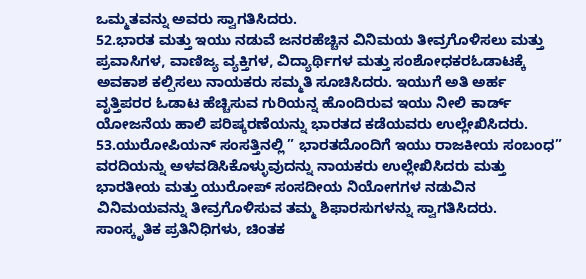ಒಮ್ಮತವನ್ನು ಅವರು ಸ್ವಾಗತಿಸಿದರು.
52.ಭಾರತ ಮತ್ತು ಇಯು ನಡುವೆ ಜನರಹೆಚ್ಚಿನ ವಿನಿಮಯ ತೀವ್ರಗೊಳಿಸಲು ಮತ್ತು ಪ್ರವಾಸಿಗಳ, ವಾಣಿಜ್ಯ ವ್ಯಕ್ತಿಗಳ, ವಿದ್ಯಾರ್ಥಿಗಳ ಮತ್ತು ಸಂಶೋಧಕರಓಡಾಟಕ್ಕೆ ಅವಕಾಶ ಕಲ್ಪಿಸಲು ನಾಯಕರು ಸಮ್ಮತಿ ಸೂಚಿಸಿದರು. ಇಯುಗೆ ಅತಿ ಅರ್ಹ ವೃತ್ತಿಪರರ ಓಡಾಟ ಹೆಚ್ಚಿಸುವ ಗುರಿಯನ್ನ ಹೊಂದಿರುವ ಇಯು ನೀಲಿ ಕಾರ್ಡ್ ಯೋಜನೆಯ ಹಾಲಿ ಪರಿಷ್ಕರಣೆಯನ್ನು ಭಾರತದ ಕಡೆಯವರು ಉಲ್ಲೇಖಿಸಿದರು.
53.ಯುರೋಪಿಯನ್ ಸಂಸತ್ತಿನಲ್ಲಿ ” ಭಾರತದೊಂದಿಗೆ ಇಯು ರಾಜಕೀಯ ಸಂಬಂಧ” ವರದಿಯನ್ನು ಅಳವಡಿಸಿಕೊಳ್ಳುವುದನ್ನು ನಾಯಕರು ಉಲ್ಲೇಖಿಸಿದರು ಮತ್ತು ಭಾರತೀಯ ಮತ್ತು ಯುರೋಪ್ ಸಂಸದೀಯ ನಿಯೋಗಗಳ ನಡುವಿನ ವಿನಿಮಯವನ್ನು ತೀವ್ರಗೊಳಿಸುವ ತಮ್ಮ ಶಿಫಾರಸುಗಳನ್ನು ಸ್ವಾಗತಿಸಿದರು. ಸಾಂಸ್ಕೃತಿಕ ಪ್ರತಿನಿಧಿಗಳು, ಚಿಂತಕ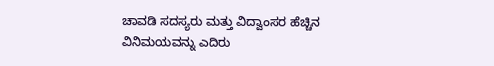ಚಾವಡಿ ಸದಸ್ಯರು ಮತ್ತು ವಿದ್ವಾಂಸರ ಹೆಚ್ಚಿನ ವಿನಿಮಯವನ್ನು ಎದಿರು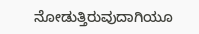ನೋಡುತ್ತಿರುವುದಾಗಿಯೂ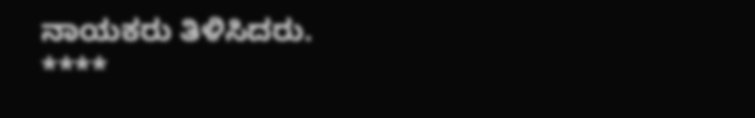ನಾಯಕರು ತಿಳಿಸಿದರು.
****